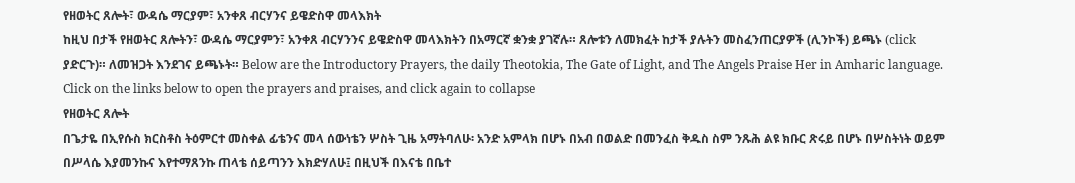የዘወትር ጸሎት፣ ውዳሴ ማርያም፣ አንቀጸ ብርሃንና ይዌድስዋ መላእክት
ከዚህ በታች የዘወትር ጸሎትን፣ ውዳሴ ማርያምን፣ አንቀጸ ብርሃንንና ይዌድስዋ መላእክትን በአማርኛ ቋንቋ ያገኛሉ። ጸሎቱን ለመክፈት ከታች ያሉትን መስፈንጠርያዎች (ሊንኮች) ይጫኑ (click ያድርጉ)። ለመዝጋት እንደገና ይጫኑት። Below are the Introductory Prayers, the daily Theotokia, The Gate of Light, and The Angels Praise Her in Amharic language. Click on the links below to open the prayers and praises, and click again to collapse
የዘወትር ጸሎት
በጌታዬ በኢየሱስ ክርስቶስ ትዕምርተ መስቀል ፊቴንና መላ ሰውነቴን ሦስት ጊዜ አማትባለሁ፡ አንድ አምላክ በሆኑ በአብ በወልድ በመንፈስ ቅዱስ ስም ንጹሕ ልዩ ክቡር ጽሩይ በሆኑ በሦስትነት ወይም በሥላሴ እያመንኩና እየተማጸንኩ ጠላቴ ሰይጣንን እክድሃለሁ፤ በዚህች በእናቴ በቤተ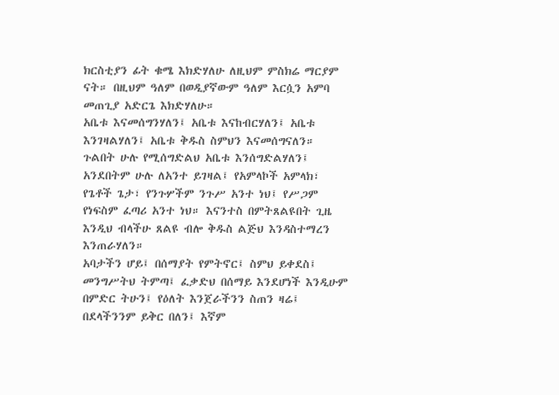ክርስቲያን ፊት ቁሜ እክድሃለሁ ለዚህም ምስክሬ ማርያም ናት። በዚህም ዓለም በወዲያኛውም ዓለም እርሷን አምባ መጠጊያ አድርጌ እክድሃለሁ።
አቤቱ እናመሰግንሃለን፤ አቤቱ እናከብርሃለን፤ አቤቱ እንገዛልሃለን፤ አቤቱ ቅዱስ ስምህን እናመሰግናለን። ጉልበት ሁሉ የሚሰግድልህ አቤቱ እንሰግድልሃለን፤ አንደበትም ሁሉ ለአንተ ይገዛል፤ የአምላኮች አምላክ፣ የጌቶች ጌታ፣ የንጉሦችም ንጉሥ አንተ ነህ፤ የሥጋም የነፍስም ፈጣሪ አንተ ነህ። እናንተስ በምትጸልዩበት ጊዜ እንዲህ ብላችሁ ጸልዩ ብሎ ቅዱስ ልጅህ እንዳስተማረን እንጠራሃለን።
አባታችን ሆይ፤ በሰማያት የምትኖር፤ ስምህ ይቀደስ፤ መንግሥትህ ትምጣ፤ ፈቃድህ በሰማይ እንደሆነች እንዲሁም በምድር ትሁን፤ የዕለት እንጀራችንን ስጠን ዛሬ፤ በደላችንንም ይቅር በለን፤ እኛም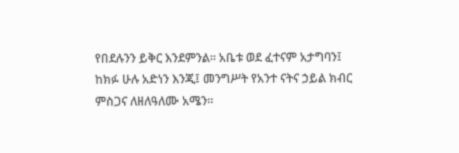የበደሉንን ይቅር እንደምንል። አቤቱ ወደ ፈተናም አታግባን፤ ከክፉ ሁሉ አድነን እንጂ፤ መንግሥት የአንተ ናትና ኃይል ክብር ምስጋና ለዘለዓለሙ አሜን።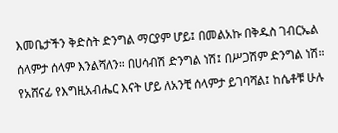እመቤታችን ቅድስት ድንግል ማርያም ሆይ፤ በመልአኩ በቅዱስ ገብርኤል ሰላምታ ሰላም እንልሻለን። በሀሳብሽ ድንግል ነሽ፤ በሥጋሽም ድንግል ነሽ። የአሸናፊ የእግዚአብሔር እናት ሆይ ለአንቺ ሰላምታ ይገባሻል፤ ከሴቶቹ ሁሉ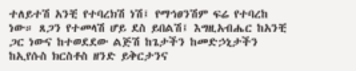ተለይተሽ አንቺ የተባረክሽ ነሽ፤ የማኅፀንሽም ፍሬ የተባረከ ነው። ጸጋን የተመላሽ ሆይ ደስ ይበልሽ፤ እግዚአብሔር ከአንቺ ጋር ነውና ከተወደደው ልጅሽ ከጌታችን ከመድኃኒታችን ከኢየሱስ ክርስቶስ ዘንድ ይቅርታንና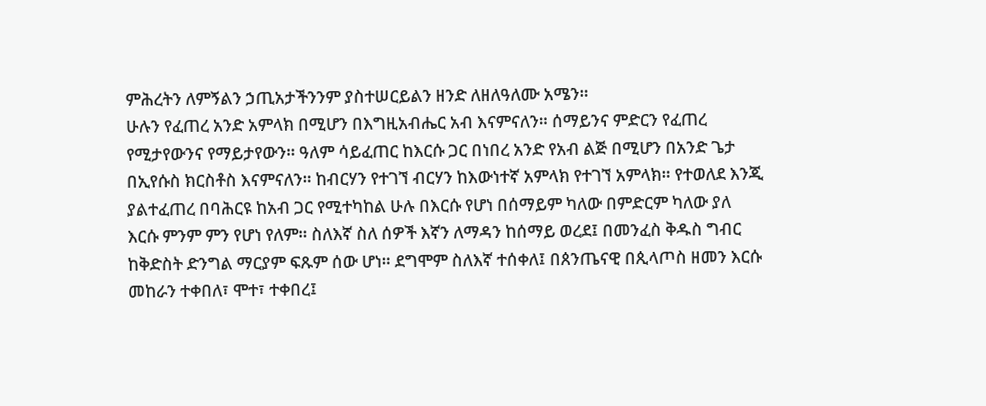ምሕረትን ለምኝልን ኃጢአታችንንም ያስተሠርይልን ዘንድ ለዘለዓለሙ አሜን።
ሁሉን የፈጠረ አንድ አምላክ በሚሆን በእግዚአብሔር አብ እናምናለን። ሰማይንና ምድርን የፈጠረ የሚታየውንና የማይታየውን። ዓለም ሳይፈጠር ከእርሱ ጋር በነበረ አንድ የአብ ልጅ በሚሆን በአንድ ጌታ በኢየሱስ ክርስቶስ እናምናለን። ከብርሃን የተገኘ ብርሃን ከእውነተኛ አምላክ የተገኘ አምላክ። የተወለደ እንጂ ያልተፈጠረ በባሕርዩ ከአብ ጋር የሚተካከል ሁሉ በእርሱ የሆነ በሰማይም ካለው በምድርም ካለው ያለ እርሱ ምንም ምን የሆነ የለም። ስለእኛ ስለ ሰዎች እኛን ለማዳን ከሰማይ ወረደ፤ በመንፈስ ቅዱስ ግብር ከቅድስት ድንግል ማርያም ፍጹም ሰው ሆነ። ደግሞም ስለእኛ ተሰቀለ፤ በጰንጤናዊ በጲላጦስ ዘመን እርሱ መከራን ተቀበለ፣ ሞተ፣ ተቀበረ፤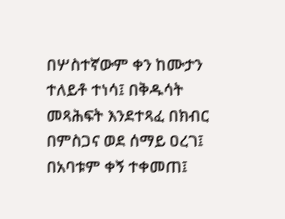በሦስተኛውም ቀን ከሙታን ተለይቶ ተነሳ፤ በቅዱሳት መጻሕፍት እንደተጻፈ በክብር በምስጋና ወደ ሰማይ ዐረገ፤ በአባቱም ቀኝ ተቀመጠ፤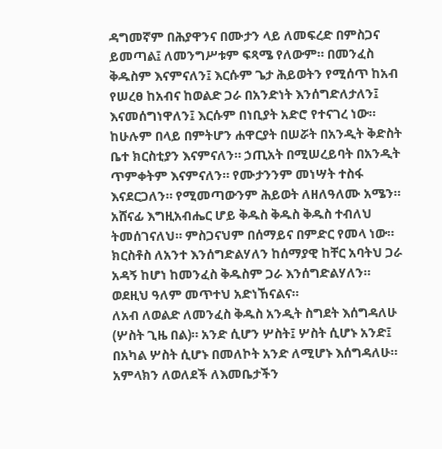ዳግመኛም በሕያዋንና በሙታን ላይ ለመፍረድ በምስጋና ይመጣል፤ ለመንግሥቱም ፍጻሜ የለውም። በመንፈስ ቅዱስም እናምናለን፤ እርሱም ጌታ ሕይወትን የሚሰጥ ከአብ የሠረፀ ከአብና ከወልድ ጋራ በአንድነት እንሰግድለታለን፤ እናመሰግነዋለን፤ እርሱም በነቢያት አድሮ የተናገረ ነው። ከሁሉም በላይ በምትሆን ሐዋርያት በሠሯት በአንዲት ቅድስት ቤተ ክርስቲያን እናምናለን። ኃጢአት በሚሠረይባት በአንዲት ጥምቀትም እናምናለን። የሙታንንም መነሣት ተስፋ እናደርጋለን። የሚመጣውንም ሕይወት ለዘለዓለሙ አሜን።
አሸናፊ እግዚአብሔር ሆይ ቅዱስ ቅዱስ ቅዱስ ተብለህ ትመሰገናለህ። ምስጋናህም በሰማይና በምድር የመላ ነው። ክርስቶስ ለአንተ እንሰግድልሃለን ከሰማያዊ ከቸር አባትህ ጋራ አዳኝ ከሆነ ከመንፈስ ቅዱስም ጋራ እንሰግድልሃለን። ወደዚህ ዓለም መጥተህ አድነኸናልና።
ለአብ ለወልድ ለመንፈስ ቅዱስ አንዲት ስግደት እሰግዳለሁ (ሦስት ጊዜ በል)። አንድ ሲሆን ሦስት፤ ሦስት ሲሆኑ አንድ፤ በአካል ሦስት ሲሆኑ በመለኮት አንድ ለሚሆኑ እሰግዳለሁ። አምላክን ለወለደች ለእመቤታችን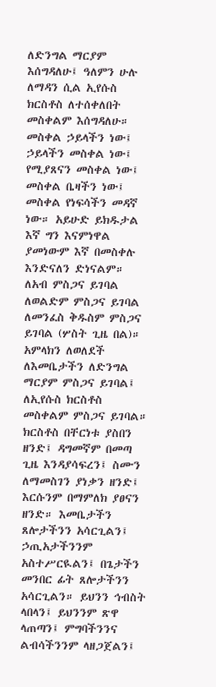ለድንግል ማርያም እሰግዳለሁ፤ ዓለምን ሁሉ ለማዳን ሲል ኢየሱስ ክርስቶስ ለተሰቀለበት መስቀልም እሰግዳለሁ። መስቀል ኃይላችን ነው፤ ኃይላችን መስቀል ነው፤ የሚያጸናን መስቀል ነው፤ መስቀል ቤዛችን ነው፤ መስቀል የነፍሳችን መዳኛ ነው። አይሁድ ይክዱታል እኛ ግን እናምነዋል ያመነውም እኛ በመስቀሉ እንድናለን ድነናልም።
ለአብ ምስጋና ይገባል ለወልድም ምስጋና ይገባል ለመንፈስ ቅዱስም ምስጋና ይገባል (ሦስት ጊዜ በል)። አምላክን ለወለደች ለእመቤታችን ለድንግል ማርያም ምስጋና ይገባል፤ ለኢየሱስ ክርስቶስ መስቀልም ምስጋና ይገባል። ክርስቶስ በቸርነቱ ያስበን ዘንድ፤ ዳግመኛም በመጣ ጊዜ እንዳያሳፍረን፤ ስሙን ለማመስገን ያነቃን ዘንድ፤ እርሱንም በማምለክ ያፀናን ዘንድ። እመቤታችን ጸሎታችንን አሳርጊልን፤ ኃጢአታችንንም አስተሥርዪልን፤ በጌታችን መንበር ፊት ጸሎታችንን አሳርጊልን። ይህንን ኅብስት ላበላን፤ ይህንንም ጽዋ ላጠጣን፤ ምግባችንንና ልብሳችንንም ላዘጋጀልን፤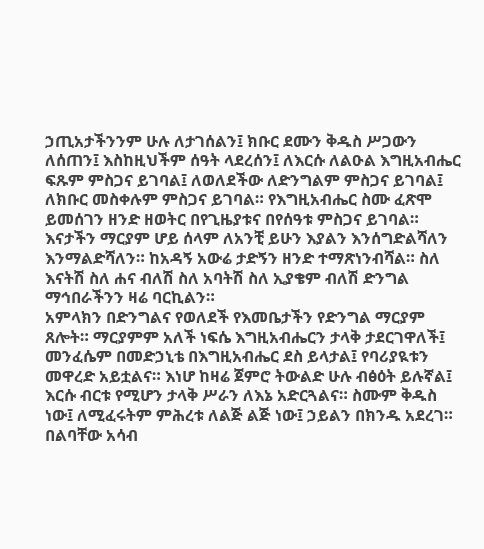ኃጢአታችንንም ሁሉ ለታገሰልን፤ ክቡር ደሙን ቅዱስ ሥጋውን ለሰጠን፤ እስከዚህችም ሰዓት ላደረሰን፤ ለእርሱ ለልዑል እግዚአብሔር ፍጹም ምስጋና ይገባል፤ ለወለደችው ለድንግልም ምስጋና ይገባል፤ ለክቡር መስቀሉም ምስጋና ይገባል። የእግዚአብሔር ስሙ ፈጽሞ ይመሰገን ዘንድ ዘወትር በየጊዜያቱና በየሰዓቱ ምስጋና ይገባል።
እናታችን ማርያም ሆይ ሰላም ለአንቺ ይሁን እያልን እንሰግድልሻለን እንማልድሻለን። ከአዳኝ አውሬ ታድኝን ዘንድ ተማጽነንብሻል። ስለ እናትሽ ስለ ሐና ብለሽ ስለ አባትሽ ስለ ኢያቄም ብለሽ ድንግል ማኅበራችንን ዛሬ ባርኪልን።
አምላክን በድንግልና የወለደች የእመቤታችን የድንግል ማርያም ጸሎት። ማርያምም አለች ነፍሴ እግዚአብሔርን ታላቅ ታደርገዋለች፤ መንፈሴም በመድኃኒቴ በእግዚአብሔር ደስ ይላታል፤ የባሪያዪቱን መዋረድ አይቷልና። እነሆ ከዛሬ ጀምሮ ትውልድ ሁሉ ብፅዕት ይሉኛል፤ እርሱ ብርቱ የሚሆን ታላቅ ሥራን ለእኔ አድርጓልና። ስሙም ቅዱስ ነው፤ ለሚፈሩትም ምሕረቱ ለልጅ ልጅ ነው፤ ኃይልን በክንዱ አደረገ። በልባቸው አሳብ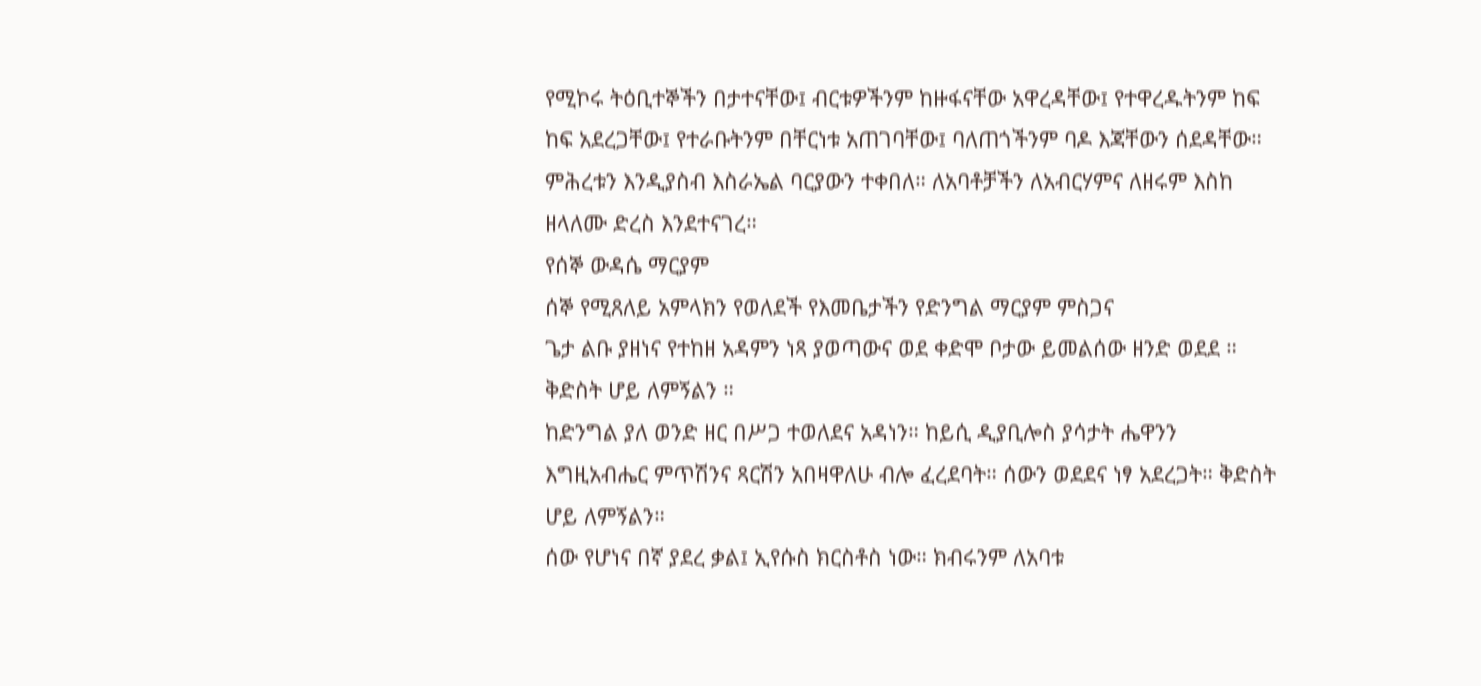የሚኮሩ ትዕቢተኞችን በታተናቸው፤ ብርቱዎችንም ከዙፋናቸው አዋረዳቸው፤ የተዋረዱትንም ከፍ ከፍ አደረጋቸው፤ የተራቡትንም በቸርነቱ አጠገባቸው፤ ባለጠጎችንም ባዶ እጃቸውን ሰደዳቸው። ምሕረቱን እንዲያስብ እስራኤል ባርያውን ተቀበለ። ለአባቶቻችን ለአብርሃምና ለዘሩም እስከ ዘላለሙ ድረስ እንደተናገረ።
የሰኞ ውዳሴ ማርያም
ሰኞ የሚጸለይ አምላክን የወለደች የእመቤታችን የድንግል ማርያም ምስጋና
ጌታ ልቡ ያዘነና የተከዘ አዳምን ነጻ ያወጣውና ወደ ቀድሞ ቦታው ይመልሰው ዘንድ ወደደ ። ቅድስት ሆይ ለምኝልን ።
ከድንግል ያለ ወንድ ዘር በሥጋ ተወለደና አዳነን። ከይሲ ዲያቢሎስ ያሳታት ሔዋንን እግዚአብሔር ምጥሽንና ጻርሽን አበዛዋለሁ ብሎ ፈረደባት። ሰውን ወደደና ነፃ አደረጋት። ቅድስት ሆይ ለምኝልን።
ሰው የሆነና በኛ ያደረ ቃል፤ ኢየሱስ ክርስቶስ ነው። ክብሩንም ለአባቱ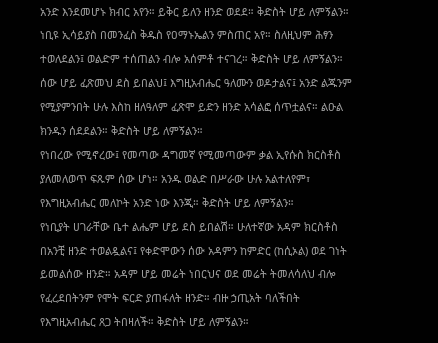አንድ እንደመሆኑ ክብር አየን። ይቅር ይለን ዘንድ ወደደ። ቅድስት ሆይ ለምኝልን።
ነቢዩ ኢሳይያስ በመንፈስ ቅዱስ የዐማኑኤልን ምስጠር አየ። ስለዚህም ሕፃን ተወለደልን፤ ወልድም ተሰጠልን ብሎ አሰምቶ ተናገረ። ቅድስት ሆይ ለምኝልን።
ሰው ሆይ ፈጽመህ ደስ ይበልህ፤ እግዚአብሔር ዓለሙን ወዶታልና፤ አንድ ልጁንም የሚያምንበት ሁሉ እስከ ዘለዓለም ፈጽሞ ይድን ዘንድ አሳልፎ ሰጥቷልና። ልዑል ክንዱን ሰደደልን። ቅድስት ሆይ ለምኝልን።
የነበረው የሚኖረው፤ የመጣው ዳግመኛ የሚመጣውም ቃል ኢየሱስ ክርስቶስ ያለመለወጥ ፍጹም ሰው ሆነ። አንዱ ወልድ በሥራው ሁሉ አልተለየም፣ የእግዚአብሔር መለኮት አንድ ነው እንጂ። ቅድስት ሆይ ለምኝልን።
የነቢያት ሀገራቸው ቤተ ልሔም ሆይ ደስ ይበልሽ። ሁለተኛው አዳም ክርስቶስ በአንቺ ዘንድ ተወልዷልና፤ የቀድሞውን ሰው አዳምን ከምድር (ከሲኦል) ወደ ገነት ይመልሰው ዘንድ። አዳም ሆይ መሬት ነበርህና ወደ መሬት ትመለሳለህ ብሎ የፈረደበትንም የሞት ፍርድ ያጠፋለት ዘንድ። ብዙ ኃጢአት ባለችበት የእግዚአብሔር ጸጋ ትበዛለች። ቅድስት ሆይ ለምኝልን።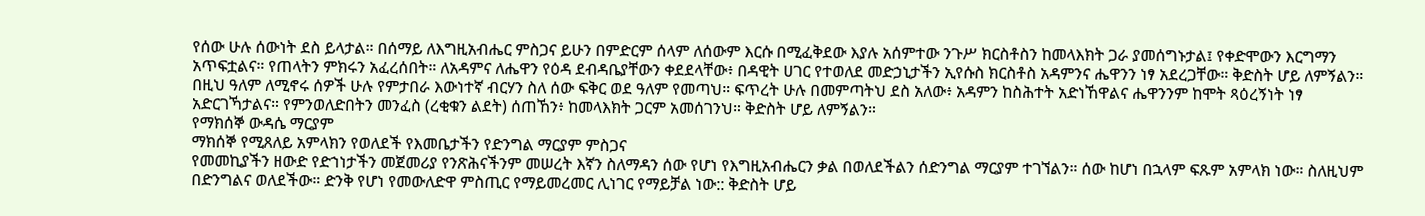የሰው ሁሉ ሰውነት ደስ ይላታል። በሰማይ ለእግዚአብሔር ምስጋና ይሁን በምድርም ሰላም ለሰውም እርሱ በሚፈቅደው እያሉ አሰምተው ንጉሥ ክርስቶስን ከመላእክት ጋራ ያመሰግኑታል፤ የቀድሞውን እርግማን አጥፍቷልና። የጠላትን ምክሩን አፈረሰበት። ለአዳምና ለሔዋን የዕዳ ደብዳቤያቸውን ቀደደላቸው፥ በዳዊት ሀገር የተወለደ መድኃኒታችን ኢየሱስ ክርስቶስ አዳምንና ሔዋንን ነፃ አደረጋቸው። ቅድስት ሆይ ለምኝልን።
በዚህ ዓለም ለሚኖሩ ሰዎች ሁሉ የምታበራ እውነተኛ ብርሃን ስለ ሰው ፍቅር ወደ ዓለም የመጣህ። ፍጥረት ሁሉ በመምጣትህ ደስ አለው፥ አዳምን ከስሕተት አድነኸዋልና ሔዋንንም ከሞት ጻዕረኝነት ነፃ አድርገኻታልና። የምንወለድበትን መንፈስ (ረቂቁን ልደት) ሰጠኸን፥ ከመላእክት ጋርም አመሰገንህ። ቅድስት ሆይ ለምኝልን።
የማክሰኞ ውዳሴ ማርያም
ማክሰኞ የሚጸለይ አምላክን የወለደች የእመቤታችን የድንግል ማርያም ምስጋና
የመመኪያችን ዘውድ የድኀነታችን መጀመሪያ የንጽሕናችንም መሠረት እኛን ስለማዳን ሰው የሆነ የእግዚአብሔርን ቃል በወለደችልን ሰድንግል ማርያም ተገኘልን። ሰው ከሆነ በኋላም ፍጹም አምላክ ነው። ስለዚህም በድንግልና ወለደችው። ድንቅ የሆነ የመውለድዋ ምስጢር የማይመረመር ሊነገር የማይቻል ነው:: ቅድስት ሆይ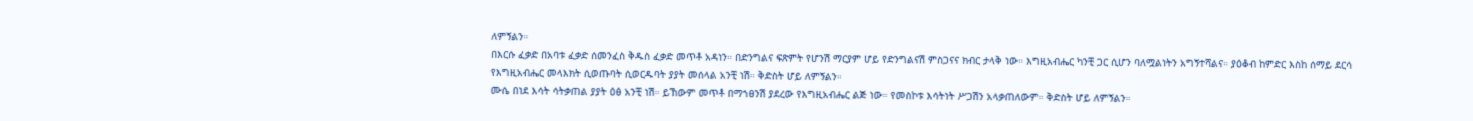ለምኝልን።
በእርሱ ፈቃድ በአባቱ ፈቃድ ሰመንፈስ ቅዱስ ፈቃድ መጥቶ አዳነን። በድንግልና ፍጽምት የሆንሽ ማርያም ሆይ የድንግልናሽ ምስጋናና ክብር ታላቅ ነው። እግዚአብሔር ካንቺ ጋር ሲሆን ባለሟልነትን አግኝተሻልና። ያዕቆብ ከምድር እስከ ሰማይ ደርሳ የእግዚአብሔር መላእክት ሲወጡባት ሲወርዱባት ያያት መሰላል አንቺ ነሽ። ቅድስት ሆይ ለምኝልን።
ሙሴ በነደ እሳት ሳትቃጠል ያያት ዕፅ አንቺ ነሽ። ይኸውም መጥቶ በማኀፀንሽ ያደረው የእግዚአብሔር ልጅ ነው። የመስኮቱ እሳትነት ሥጋሽን አላቃጠለውም። ቅድስት ሆይ ለምኝልን።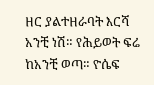ዘር ያልተዘራባት እርሻ አንቺ ነሽ። የሕይወት ፍሬ ከአንቺ ወጣ። ዮሴፍ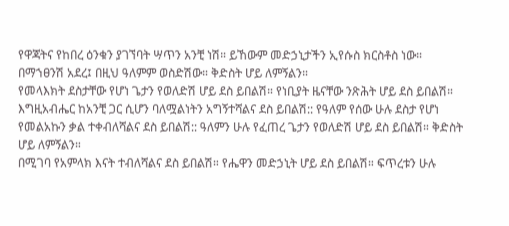የዋጃትና የከበረ ዕንቁን ያገኘባት ሣጥን አንቺ ነሽ። ይኸውም መድኃኒታችን ኢየሱስ ክርስቶስ ነው። በማኀፀንሽ አደረ፤ በዚህ ዓለምም ወስድሽው። ቅድስት ሆይ ለምኝልን።
የመላእክት ደስታቸው የሆነ ጌታን የወለድሽ ሆይ ደስ ይበልሽ። የነቢያት ዜናቸው ንጽሕት ሆይ ደስ ይበልሽ። እግዚአብሔር ከአንቺ ጋር ሲሆን ባለሟልነትን አግኝተሻልና ደስ ይበልሽ:: የዓለም የሰው ሁሉ ደስታ የሆነ የመልአኩን ቃል ተቀብለሻልና ደስ ይበልሽ:: ዓለምን ሁሉ የፈጠረ ጌታን የወለድሽ ሆይ ደስ ይበልሽ። ቅድስት ሆይ ለምኝልን።
በሚገባ የአምላክ እናት ተብለሻልና ደስ ይበልሽ። የሔዋን መድኃኒት ሆይ ደስ ይበልሽ። ፍጥረቱን ሁሉ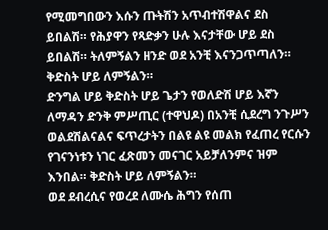የሚመግበውን እሱን ጡትሽን አጥብተሽዋልና ደስ ይበልሽ። የሕያዋን የጻድቃን ሁሉ እናታቸው ሆይ ደስ ይበልሽ። ትለምኝልን ዘንድ ወደ አንቺ እናንጋጥጣለን። ቅድስት ሆይ ለምኝልን።
ድንግል ሆይ ቅድስት ሆይ ጌታን የወለድሽ ሆይ እኛን ለማዳን ድንቅ ምሥጢር (ተዋህዶ) በአንቺ ሲደረግ ንጉሥን ወልደሽልናልና ፍጥረታትን በልዩ ልዩ መልክ የፈጠረ የርሱን የገናንነቱን ነገር ፈጽመን መናገር አይቻለንምና ዝም እንበል። ቅድስት ሆይ ለምኝልን።
ወደ ደብረሲና የወረደ ለሙሴ ሕግን የሰጠ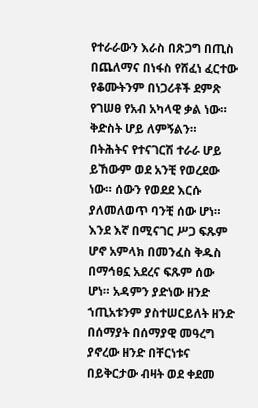የተራራውን እራስ በጽጋግ በጢስ በጨለማና በነፋስ የሸፈነ ፈርተው የቆሙትንም በነጋሪቶች ደምጽ የገሠፀ የአብ አካላዊ ቃል ነው። ቅድስት ሆይ ለምኝልን።
በትሕትና የተናገርሽ ተራራ ሆይ ይኸውም ወደ አንቺ የወረደው ነው። ሰውን የወደደ እርሱ ያለመለወጥ ባንቺ ሰው ሆነ። እንደ እኛ በሚናገር ሥጋ ፍጹም ሆኖ አምላክ በመንፈስ ቅዱስ በማኅፀኗ አደረና ፍጹም ሰው ሆነ። አዳምን ያድነው ዘንድ ኀጢአቱንም ያስተሠርይለት ዘንድ በሰማያት በሰማያዊ መዓረግ ያኖረው ዘንድ በቸርነቱና በይቅርታው ብዛት ወደ ቀደመ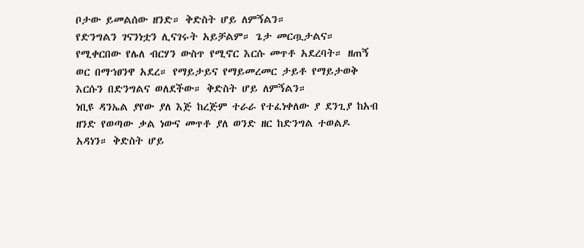ቦታው ይመልሰው ዘንድ። ቅድስት ሆይ ለምኝልን።
የድንግልን ገናንነቷን ሊናገሩት አይቻልም። ጌታ መርጧታልና። የሚቀርበው የሌለ ብርሃን ውስጥ የሚኖር እርሱ መጥቶ አደረባት። ዘጠኝ ወር በማኀፀንዋ አደረ። የማይታይና የማይመረመር ታይቶ የማይታወቅ እርሱን በድንግልና ወለደችው። ቅድስት ሆይ ለምኝልን።
ነቢዩ ዳንኤል ያየው ያለ እጅ ከረጅም ተራራ የተፈነቀለው ያ ደንጊያ ከአብ ዘንድ የወጣው ቃል ነውና መጥቶ ያለ ወንድ ዘር ከድንግል ተወልዶ አዳነን። ቅድስት ሆይ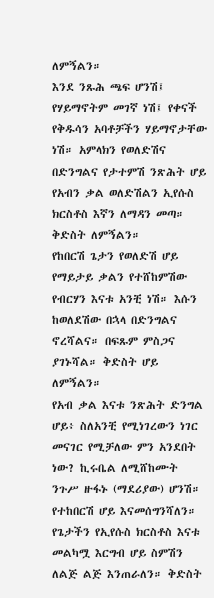ለምኝልን።
እንደ ንጹሕ ጫፍ ሆንሽ፤ የሃይማኖትም መገኛ ነሽ፤ የቀናች የቅዱሳን አባቶቻችን ሃይማኖታቸው ነሽ። አምላክን የወለድሽና በድንግልና የታተምሽ ንጽሕት ሆይ የአብን ቃል ወለድሽልን ኢየሱስ ክርስቶስ እኛን ለማዳን መጣ። ቅድስት ለምኝልን።
የከበርሽ ጌታን የወለድሽ ሆይ የማይታይ ቃልን የተሸከምሽው የብርሃን እናቱ አንቺ ነሽ። እሱን ከወለደሽው በኋላ በድንግልና ኖረሻልና። በፍጹም ምስጋና ያገኑሻል። ቅድስት ሆይ ለምኝልን።
የአብ ቃል እናቱ ንጽሕት ድንግል ሆይ፥ ስለአንቺ የሚነገረውን ነገር መናገር የሚቻለው ምን አንደበት ነው? ኪሩቤል ለሚሸከሙት ንጉሥ ዙፋኑ (ማደሪያው) ሆንሽ። የተከበርሽ ሆይ እናመሰግንሻለን። የጌታችን የኢየሱስ ክርስቶስ እናቱ መልካሟ እርግብ ሆይ ስምሽን ለልጅ ልጅ እንጠራለን። ቅድስት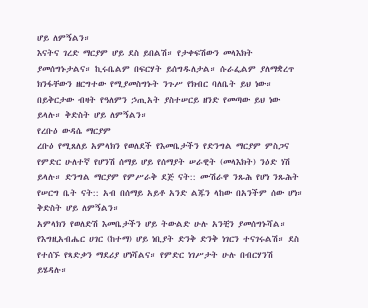ሆይ ለምኝልን።
እናትና ገረድ ማርያም ሆይ ደስ ይበልሽ። የታቀፍሽውን መላእክት ያመሰግኑታልና። ኪሩቤልም በፍርሃት ይሰግዱለታል። ሱራፌልም ያለማቋረጥ ክንፋቸውን ዘርግተው የሚያመስግኑት ንጉሥ የክብር ባለቤት ይህ ነው። በይቅርታው ብዛት የዓለምን ኃጢአት ያስተሠርይ ዘንድ የመጣው ይህ ነው ይላሉ። ቅድስት ሆይ ለምኝልን።
የረቡዕ ውዳሴ ማርያም
ረቡዕ የሚጸለይ አምላክን የወለደች የእመቤታችን የድንግል ማርያም ምስጋና
የምድር ሁለተኛ የሆንሽ ሰማይ ሆይ የሰማያት ሠራዊት (መላእክት) ንዕድ ነሽ ይላሉ። ድንግል ማርያም የምሥራቅ ደጅ ናት:: ሙሽራዋ ንጹሕ የሆነ ንጹሕት የሠርግ ቤት ናት:: አብ በሰማይ አይቶ አንድ ልጁን ላከው በአንችም ሰው ሆነ። ቅድስት ሆይ ለምኝልን።
አምላክን የወለድሽ እመቤታችን ሆይ ትውልድ ሁሉ አንቺን ያመሰግኑሻል። የእግዚአብሔር ሀገር (ከተማ) ሆይ ነቢያት ድንቅ ድንቅ ነገርን ተናገሩልሽ። ደስ የተሰኙ የጻድቃን ማደሪያ ሆነሻልና። የምድር ነገሥታት ሁሉ በብርሃንሽ ይሄዳሉ።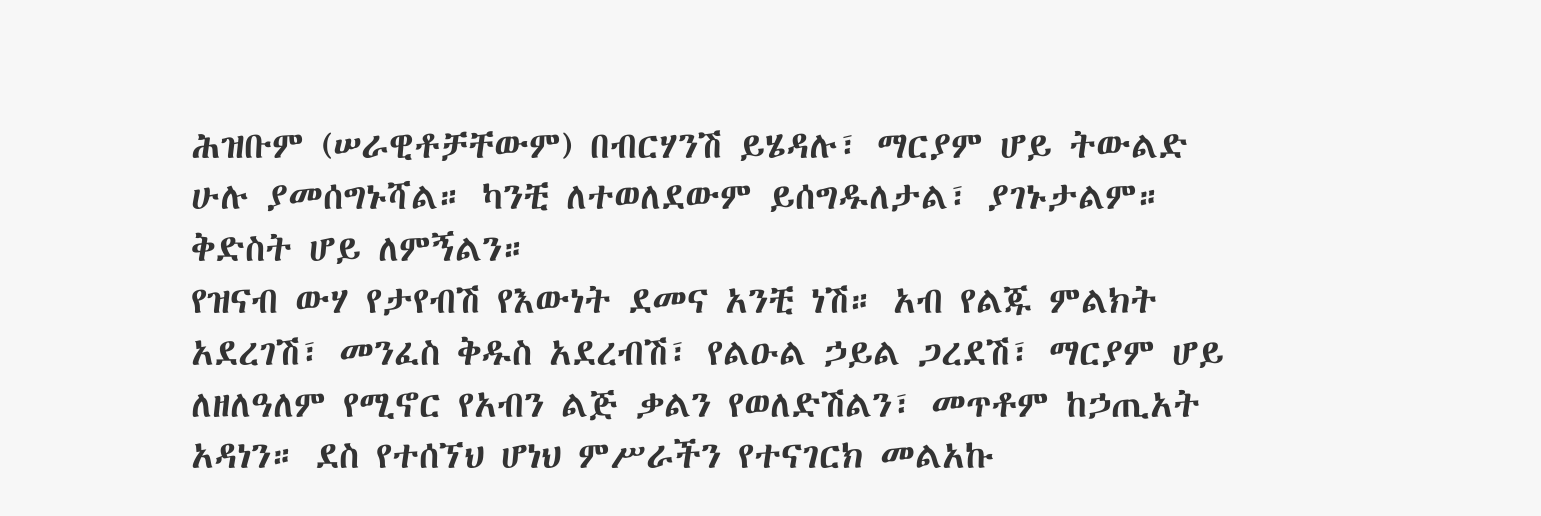ሕዝቡም (ሠራዊቶቻቸውም) በብርሃንሽ ይሄዳሉ፣ ማርያም ሆይ ትውልድ ሁሉ ያመሰግኑሻል። ካንቺ ለተወለደውም ይሰግዱለታል፣ ያገኑታልም። ቅድስት ሆይ ለምኝልን።
የዝናብ ውሃ የታየብሽ የእውነት ደመና አንቺ ነሽ። አብ የልጁ ምልክት አደረገሽ፣ መንፈስ ቅዱስ አደረብሽ፣ የልዑል ኃይል ጋረደሽ፣ ማርያም ሆይ ለዘለዓለም የሚኖር የአብን ልጅ ቃልን የወለድሽልን፣ መጥቶም ከኃጢአት አዳነን። ደስ የተሰኘህ ሆነህ ምሥራችን የተናገርክ መልአኩ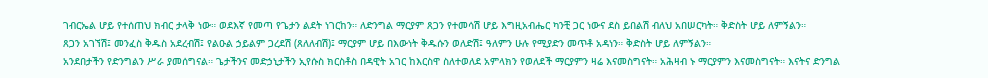ገብርኤል ሆይ የተሰጠህ ክብር ታላቅ ነው። ወደእኛ የመጣ የጌታን ልደት ነገርከን። ለድንግል ማርያም ጸጋን የተመሳሽ ሆይ እግዚአብሔር ካንቺ ጋር ነውና ደስ ይበልሽ ብለህ አበሠርካት። ቅድስት ሆይ ለምኝልን።
ጸጋን አገኘሽ፤ መንፈስ ቅዱስ አደረብሽ፤ የልዑል ኃይልም ጋረደሽ (ጸለለብሽ)፤ ማርያም ሆይ በእውነት ቅዱሱን ወለድሽ፤ ዓለምን ሁሉ የሚያድን መጥቶ አዳነን። ቅድስት ሆይ ለምኝልን።
አንደበታችን የድንግልን ሥራ ያመሰግናል። ጌታችንና መድኃኒታችን ኢየሱስ ክርስቶስ በዳዊት አገር ከእርስዋ ስለተወለደ አምላክን የወለደች ማርያምን ዛሬ እናመስግናት። አሕዛብ ኑ ማርያምን እናመስግናት። እናትና ድንግል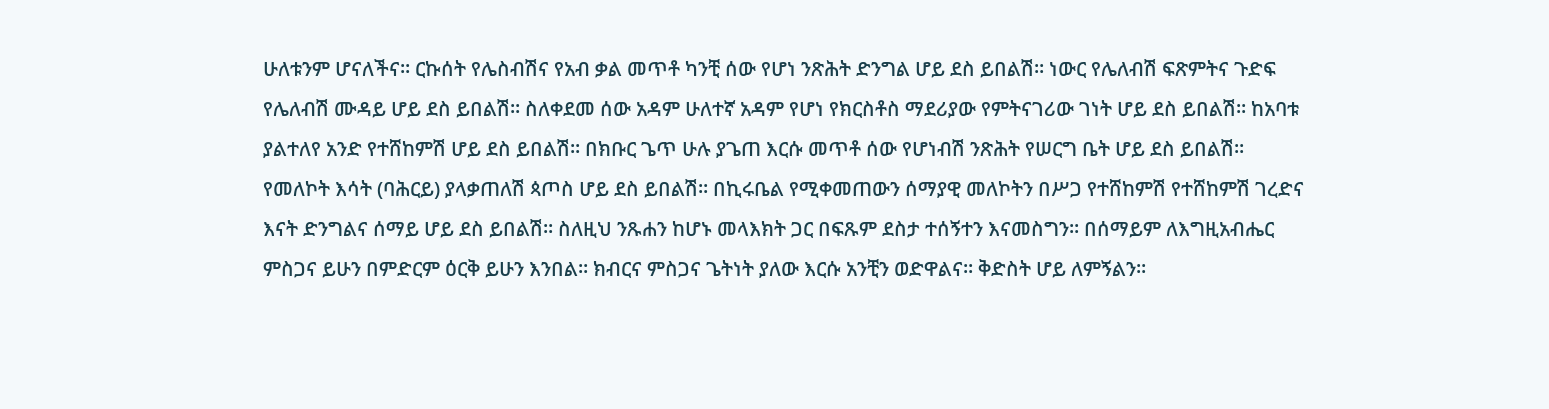ሁለቱንም ሆናለችና። ርኩሰት የሌስብሽና የአብ ቃል መጥቶ ካንቺ ሰው የሆነ ንጽሕት ድንግል ሆይ ደስ ይበልሽ። ነውር የሌለብሽ ፍጽምትና ጉድፍ የሌለብሽ ሙዳይ ሆይ ደስ ይበልሽ። ስለቀደመ ሰው አዳም ሁለተኛ አዳም የሆነ የክርስቶስ ማደሪያው የምትናገሪው ገነት ሆይ ደስ ይበልሽ። ከአባቱ ያልተለየ አንድ የተሸከምሽ ሆይ ደስ ይበልሽ። በክቡር ጌጥ ሁሉ ያጌጠ እርሱ መጥቶ ሰው የሆነብሽ ንጽሕት የሠርግ ቤት ሆይ ደስ ይበልሽ። የመለኮት እሳት (ባሕርይ) ያላቃጠለሽ ጳጦስ ሆይ ደስ ይበልሽ። በኪሩቤል የሚቀመጠውን ሰማያዊ መለኮትን በሥጋ የተሸከምሽ የተሸከምሽ ገረድና እናት ድንግልና ሰማይ ሆይ ደስ ይበልሽ። ስለዚህ ንጹሐን ከሆኑ መላእክት ጋር በፍጹም ደስታ ተሰኝተን እናመስግን። በሰማይም ለእግዚአብሔር ምስጋና ይሁን በምድርም ዕርቅ ይሁን እንበል። ክብርና ምስጋና ጌትነት ያለው እርሱ አንቺን ወድዋልና። ቅድስት ሆይ ለምኝልን።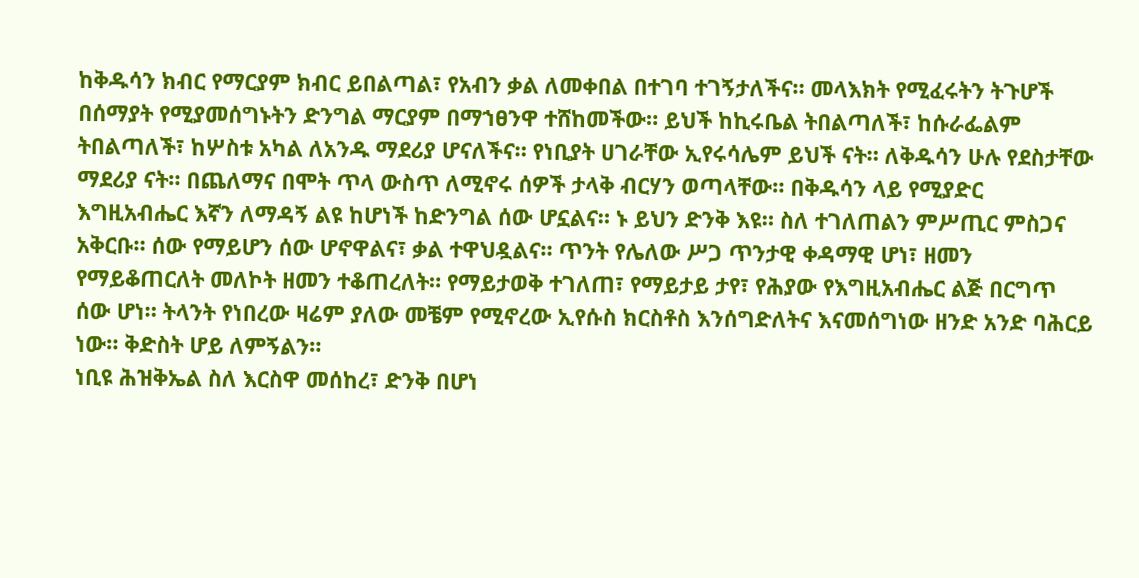ከቅዱሳን ክብር የማርያም ክብር ይበልጣል፣ የአብን ቃል ለመቀበል በተገባ ተገኝታለችና። መላእክት የሚፈሩትን ትጉሆች በሰማያት የሚያመሰግኑትን ድንግል ማርያም በማኀፀንዋ ተሸከመችው። ይህች ከኪሩቤል ትበልጣለች፣ ከሱራፌልም ትበልጣለች፣ ከሦስቱ አካል ለአንዱ ማደሪያ ሆናለችና። የነቢያት ሀገራቸው ኢየሩሳሌም ይህች ናት። ለቅዱሳን ሁሉ የደስታቸው ማደሪያ ናት። በጨለማና በሞት ጥላ ውስጥ ለሚኖሩ ሰዎች ታላቅ ብርሃን ወጣላቸው። በቅዱሳን ላይ የሚያድር እግዚአብሔር እኛን ለማዳኝ ልዩ ከሆነች ከድንግል ሰው ሆኗልና። ኑ ይህን ድንቅ እዩ። ስለ ተገለጠልን ምሥጢር ምስጋና አቅርቡ። ሰው የማይሆን ሰው ሆኖዋልና፣ ቃል ተዋህዷልና። ጥንት የሌለው ሥጋ ጥንታዊ ቀዳማዊ ሆነ፣ ዘመን የማይቆጠርለት መለኮት ዘመን ተቆጠረለት። የማይታወቅ ተገለጠ፣ የማይታይ ታየ፣ የሕያው የእግዚአብሔር ልጅ በርግጥ ሰው ሆነ። ትላንት የነበረው ዛሬም ያለው መቼም የሚኖረው ኢየሱስ ክርስቶስ እንሰግድለትና እናመሰግነው ዘንድ አንድ ባሕርይ ነው። ቅድስት ሆይ ለምኝልን።
ነቢዩ ሕዝቅኤል ስለ እርስዋ መሰከረ፣ ድንቅ በሆነ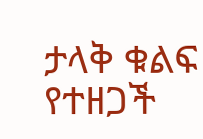ታላቅ ቁልፍ የተዘጋች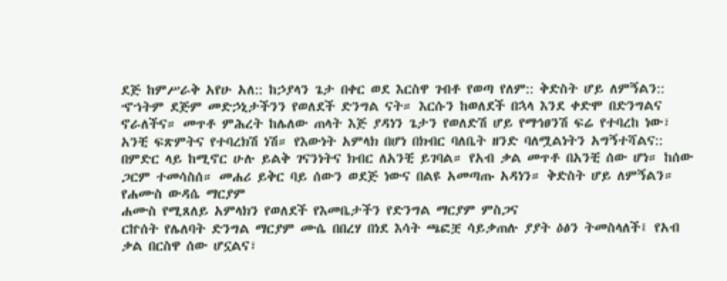ደጅ ከምሥራቅ አየሁ አለ:: ከኃያላን ጌታ በቀር ወደ እርስዋ ገብቶ የወጣ የለም:: ቅድስት ሆይ ለምኝልን::
ኆኀትም ደጅም መድኃኒታችንን የወለደች ድንግል ናት። እርሱን ከወለደች በኋላ እንደ ቀድሞ በድንግልና ኖራለችና። መጥቶ ምሕረት ከሌለው ጠላት እጅ ያዳነን ጌታን የወለድሽ ሆይ የማኅፀንሽ ፍሬ የተባረከ ነው፣ አንቺ ፍጽምትና የተባረክሽ ነሽ። የእውነት አምላክ በሆነ በክብር ባለቤት ዘንድ ባለሟልነትን አግኝተሻልና:: በምድር ላይ ከሚኖር ሁሉ ይልቅ ገናንነትና ክብር ለአንቺ ይገባል። የአብ ቃል መጥቶ በአንቺ ሰው ሆነ። ከሰው ጋርም ተመሳስሰ። መሐሪ ይቅር ባይ ሰውን ወደጅ ነውና በልዩ አመጣጡ አዳነን። ቅድስት ሆይ ለምኝልን።
የሐሙስ ውዳሴ ማርያም
ሐሙስ የሚጸለይ አምላክን የወለደች የእመቤታችን የድንግል ማርያም ምስጋና
ርኵሰት የሌለባት ድንግል ማርያም ሙሴ በበረሃ በነደ እሳት ጫፎቿ ሳይቃጠሉ ያያት ዕፅን ትመስላለች፤ የአብ ቃል በርስዋ ሰው ሆኗልና፣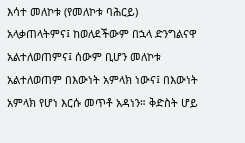እሳተ መለኮቱ (የመለኮቱ ባሕርይ) አላቃጠላትምና፤ ከወለደችውም በኋላ ድንግልናዋ አልተለወጠምና፤ ሰውም ቢሆን መለኮቱ አልተለወጠም በእውነት አምላክ ነውና፤ በእውነት አምላክ የሆነ እርሱ መጥቶ አዳነን። ቅድስት ሆይ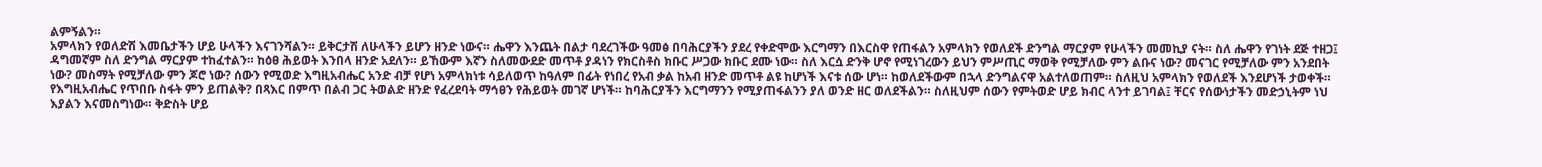ልምኝልን።
አምላክን የወለድሽ እመቤታችን ሆይ ሁላችን እናገንሻልን። ይቅርታሽ ለሁላችን ይሆን ዘንድ ነውና። ሔዋን እንጨት በልታ ባደረገችው ዓመፅ በባሕርያችን ያደረ የቀድሞው እርግማን በእርስዋ የጠፋልን አምላክን የወለደች ድንግል ማርያም የሁላችን መመኪያ ናት። ስለ ሔዋን የገነት ደጅ ተዘጋ፤ ዳግመኛም ስለ ድንግል ማርያም ተከፈተልን። ከዕፀ ሕይወት እንበላ ዘንድ አደለን። ይኸውም እኛን ስለመውደድ መጥቶ ያዳነን የክርስቶስ ክቡር ሥጋው ክቡር ደሙ ነው። ስለ እርሷ ድንቅ ሆኖ የሚነገረውን ይህን ምሥጢር ማወቅ የሚቻለው ምን ልቡና ነው? መናገር የሚቻለው ምን አንደበት ነው? መስማት የሚቻለው ምን ጆሮ ነው? ሰውን የሚወድ እግዚአብሔር አንድ ብቻ የሆነ አምላክነቱ ሳይለወጥ ከዓለም በፊት የነበረ የአብ ቃል ከአብ ዘንድ መጥቶ ልዩ ከሆነች እናቱ ሰው ሆነ። ከወለደችውም በኋላ ድንግልናዋ አልተለወጠም። ስለዚህ አምላክን የወለደች እንደሆነች ታወቀች። የእግዚአብሔር የጥበቡ ስፋት ምን ይጠልቅ? በጻእር በምጥ በልብ ጋር ትወልድ ዘንድ የፈረደባት ማኅፀን የሕይወት መገኛ ሆነች። ከባሕርያችን እርግማንን የሚያጠፋልንን ያለ ወንድ ዘር ወለደችልን። ስለዚህም ሰውን የምትወድ ሆይ ክብር ላንተ ይገባል፤ ቸርና የሰውነታችን መድኃኒትም ነህ እያልን እናመስግነው። ቅድስት ሆይ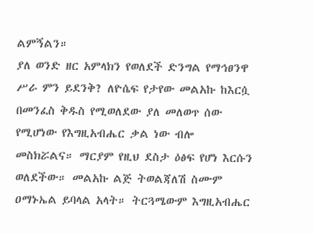ልምኝልን።
ያለ ወንድ ዘር አምላክን የወለደች ድንግል የማኅፀንዋ ሥራ ምን ይደንቅ? ለዮሴፍ የታየው መልአኩ ከእርሷ በመንፈስ ቅዱስ የሚወለደው ያለ መለወጥ ሰው የሚሆነው የእግዚአብሔር ቃል ነው ብሎ መስክሯልና። ማርያም የዚህ ደስታ ዕፅፍ የሆነ እርሱን ወለደችው። መልአኩ ልጅ ትወልጃለሽ ስሙም ዐማኑኤል ይባላል አላት። ትርጓሜውም እግዚአብሔር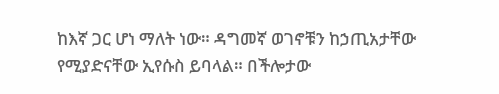ከእኛ ጋር ሆነ ማለት ነው። ዳግመኛ ወገኖቹን ከኃጢአታቸው የሚያድናቸው ኢየሱስ ይባላል። በችሎታው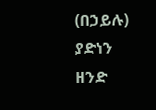(በኃይሉ) ያድነን ዘንድ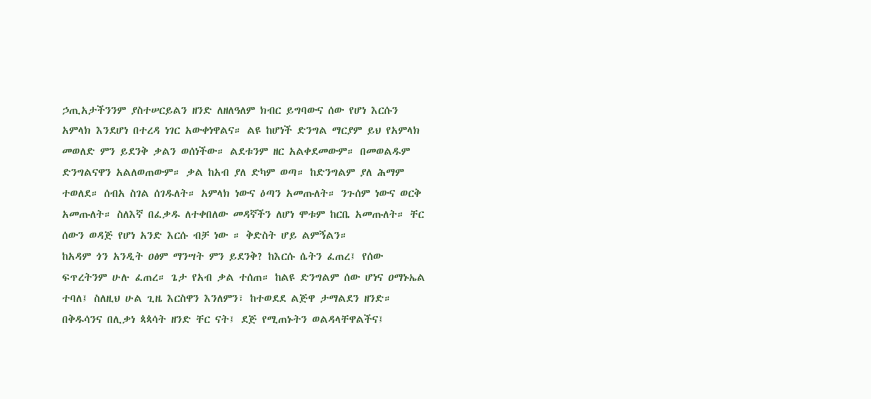ኃጢአታችንንም ያስተሠርይልን ዘንድ ለዘለዓለም ክብር ይግባውና ሰው የሆነ እርሱን አምላክ እንደሆነ በተረዳ ነገር አውቀነዋልና። ልዩ ከሆነች ድንግል ማርያም ይህ የአምላክ መወለድ ምን ይደንቅ ቃልን ወሰነችው። ልደቱንም ዘር አልቀደመውም። በመወልዱም ድንግልናዋን አልለወጠውም። ቃል ከአብ ያለ ድካም ወጣ። ከድንግልም ያለ ሕማም ተወለደ። ሰብአ ስገል ሰገዱለት። አምላክ ነውና ዕጣን አመጡለት። ንጉሰም ነውና ወርቅ አመጡለት። ስለእኛ በፈቃዱ ለተቀበለው መዳኛችን ለሆነ ሞቱም ከርቤ አመጡለት። ቸር ሰውን ወዳጅ የሆነ አንድ እርሱ ብቻ ነው ። ቅድስት ሆይ ልምኝልን።
ከአዳም ጎን አንዲት ዐፅም ማንሣት ምን ይደንቅ? ከእርሱ ሴትን ፈጠረ፤ የሰው ፍጥረትንም ሁሉ ፈጠረ። ጌታ የአብ ቃል ተሰጠ። ከልዩ ድንግልም ሰው ሆነና ዐማኑኤል ተባለ፤ ስለዚህ ሁል ጊዜ እርስዋን እንለምን፣ ከተወደደ ልጅዋ ታማልደን ዘንድ። በቅዱሳንና በሊቃነ ጳጳሳት ዘንድ ቸር ናት፤ ደጅ የሚጠኑትን ወልዳላቸዋልችና፤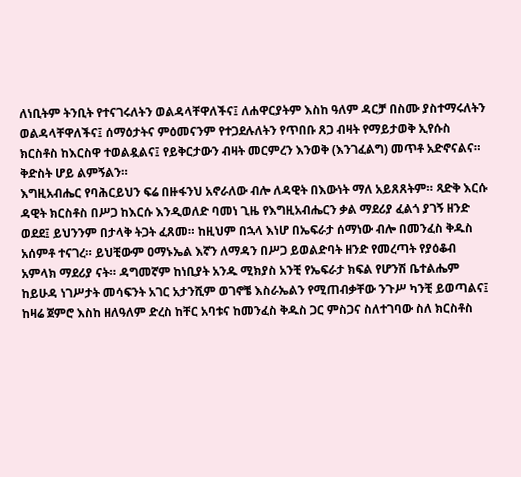ለነቢትም ትንቢት የተናገሩለትን ወልዳላቸዋለችና፤ ለሐዋርያትም እስከ ዓለም ዳርቻ በስሙ ያስተማሩለትን ወልዳላቸዋለችና፤ ሰማዕታትና ምዕመናንም የተጋደሉለትን የጥበቡ ጸጋ ብዛት የማይታወቅ ኢየሱስ ክርስቶስ ከእርስዋ ተወልዷልና፤ የይቅርታውን ብዛት መርምረን እንወቅ (እንገፈልግ) መጥቶ አድኖናልና። ቅድስት ሆይ ልምኝልን።
እግዚአብሔር የባሕርይህን ፍሬ በዙፋንህ አኖራለው ብሎ ለዳዊት በእውነት ማለ አይጸጸትም። ጻድቅ እርሱ ዳዊት ክርስቶስ በሥጋ ከእርሱ እንዲወለድ ባመነ ጊዜ የእግዚአብሔርን ቃል ማደሪያ ፈልጎ ያገኝ ዘንድ ወደደ፤ ይህንንም በታላቅ ትጋት ፈጸመ። ከዚህም በኋላ እነሆ በኤፍራታ ሰማነው ብሎ በመንፈስ ቅዱስ አሰምቶ ተናገረ። ይህቺውም ዐማኑኤል እኛን ለማዳን በሥጋ ይወልድባት ዘንድ የመረጣት የያዕቆብ አምላክ ማደሪያ ናት። ዳግመኛም ከነቢያት አንዱ ሚክያስ አንቺ የኤፍራታ ክፍል የሆንሽ ቤተልሔም ከይሁዳ ነገሥታት መሳፍንት አገር አታንሺም ወገኖቼ እስራኤልን የሚጠብቃቸው ንጉሥ ካንቺ ይወጣልና፤ ከዛሬ ጀምሮ እስከ ዘለዓለም ድረስ ከቸር አባቱና ከመንፈስ ቅዱስ ጋር ምስጋና ስለተገባው ስለ ክርስቶስ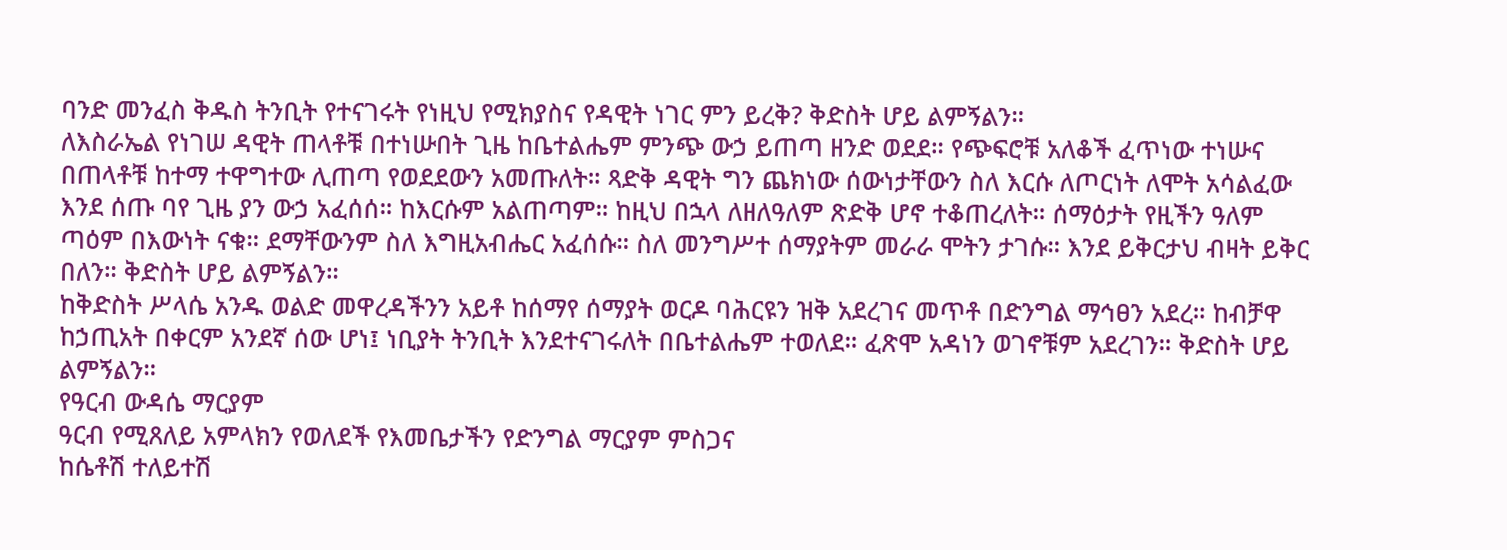ባንድ መንፈስ ቅዱስ ትንቢት የተናገሩት የነዚህ የሚክያስና የዳዊት ነገር ምን ይረቅ? ቅድስት ሆይ ልምኝልን።
ለእስራኤል የነገሠ ዳዊት ጠላቶቹ በተነሡበት ጊዜ ከቤተልሔም ምንጭ ውኃ ይጠጣ ዘንድ ወደደ። የጭፍሮቹ አለቆች ፈጥነው ተነሡና በጠላቶቹ ከተማ ተዋግተው ሊጠጣ የወደደውን አመጡለት። ጻድቅ ዳዊት ግን ጨክነው ሰውነታቸውን ስለ እርሱ ለጦርነት ለሞት አሳልፈው እንደ ሰጡ ባየ ጊዜ ያን ውኃ አፈሰሰ። ከእርሱም አልጠጣም። ከዚህ በኋላ ለዘለዓለም ጽድቅ ሆኖ ተቆጠረለት። ሰማዕታት የዚችን ዓለም ጣዕም በእውነት ናቁ። ደማቸውንም ስለ እግዚአብሔር አፈሰሱ። ስለ መንግሥተ ሰማያትም መራራ ሞትን ታገሱ። እንደ ይቅርታህ ብዛት ይቅር በለን። ቅድስት ሆይ ልምኝልን።
ከቅድስት ሥላሴ አንዱ ወልድ መዋረዳችንን አይቶ ከሰማየ ሰማያት ወርዶ ባሕርዩን ዝቅ አደረገና መጥቶ በድንግል ማኅፀን አደረ። ከብቻዋ ከኃጢአት በቀርም አንደኛ ሰው ሆነ፤ ነቢያት ትንቢት እንደተናገሩለት በቤተልሔም ተወለደ። ፈጽሞ አዳነን ወገኖቹም አደረገን። ቅድስት ሆይ ልምኝልን።
የዓርብ ውዳሴ ማርያም
ዓርብ የሚጸለይ አምላክን የወለደች የእመቤታችን የድንግል ማርያም ምስጋና
ከሴቶሽ ተለይተሽ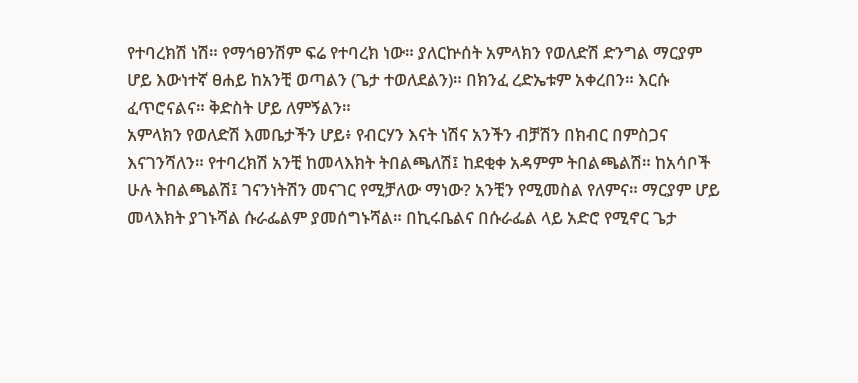የተባረክሽ ነሽ። የማኅፀንሽም ፍሬ የተባረክ ነው። ያለርኵሰት አምላክን የወለድሽ ድንግል ማርያም ሆይ እውነተኛ ፀሐይ ከአንቺ ወጣልን (ጌታ ተወለደልን)። በክንፈ ረድኤቱም አቀረበን። እርሱ ፈጥሮናልና። ቅድስት ሆይ ለምኝልን።
አምላክን የወለድሽ እመቤታችን ሆይ፥ የብርሃን እናት ነሽና አንችን ብቻሽን በክብር በምስጋና እናገንሻለን። የተባረክሽ አንቺ ከመላእክት ትበልጫለሽ፤ ከደቂቀ አዳምም ትበልጫልሽ። ከአሳቦች ሁሉ ትበልጫልሽ፤ ገናንነትሽን መናገር የሚቻለው ማነው? አንቺን የሚመስል የለምና። ማርያም ሆይ መላእክት ያገኑሻል ሱራፌልም ያመሰግኑሻል። በኪሩቤልና በሱራፌል ላይ አድሮ የሚኖር ጌታ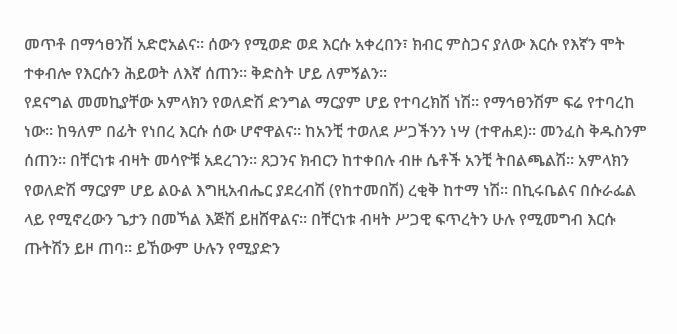መጥቶ በማኅፀንሽ አድሮአልና። ሰውን የሚወድ ወደ እርሱ አቀረበን፣ ክብር ምስጋና ያለው እርሱ የእኛን ሞት ተቀብሎ የእርሱን ሕይወት ለእኛ ሰጠን። ቅድስት ሆይ ለምኝልን።
የደናግል መመኪያቸው አምላክን የወለድሽ ድንግል ማርያም ሆይ የተባረክሽ ነሽ። የማኅፀንሽም ፍሬ የተባረከ ነው። ከዓለም በፊት የነበረ እርሱ ሰው ሆኖዋልና። ከአንቺ ተወለደ ሥጋችንን ነሣ (ተዋሐደ)። መንፈስ ቅዱስንም ሰጠን። በቸርነቱ ብዛት መሳዮቹ አደረገን። ጸጋንና ክብርን ከተቀበሉ ብዙ ሴቶች አንቺ ትበልጫልሽ። አምላክን የወለድሽ ማርያም ሆይ ልዑል እግዚአብሔር ያደረብሽ (የከተመበሽ) ረቂቅ ከተማ ነሽ። በኪሩቤልና በሱራፌል ላይ የሚኖረውን ጌታን በመኻል እጅሽ ይዘሸዋልና። በቸርነቱ ብዛት ሥጋዊ ፍጥረትን ሁሉ የሚመግብ እርሱ ጡትሽን ይዞ ጠባ። ይኸውም ሁሉን የሚያድን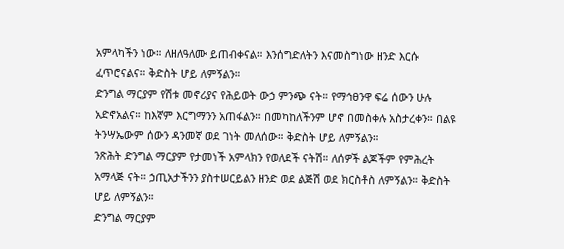አምላካችን ነው። ለዘለዓለሙ ይጠብቀናል። እንሰግድለትን እናመስግነው ዘንድ እርሱ ፈጥሮናልና። ቅድስት ሆይ ለምኝልን።
ድንግል ማርያም የሽቱ መኖሪያና የሕይወት ውኃ ምንጭ ናት። የማኅፀንዋ ፍሬ ሰውን ሁሉ አድኖአልና። ከእኛም እርግማንን አጠፋልን። በመካከለችንም ሆኖ በመስቀሉ አስታረቀን። በልዩ ትንሣኤውም ሰውን ዳንመኛ ወደ ገነት መለሰው። ቅድስት ሆይ ለምኝልን።
ንጽሕት ድንግል ማርያም የታመነች አምላክን የወለደች ናትሽ። ለሰዎች ልጆችም የምሕረት አማላጅ ናት። ኃጢአታችንን ያስተሠርይልን ዘንድ ወደ ልጅሽ ወደ ክርስቶስ ለምኝልን። ቅድስት ሆይ ለምኝልን።
ድንግል ማርያም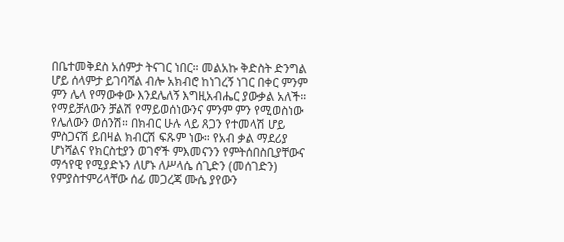በቤተመቅደስ አሰምታ ትናገር ነበር። መልአኩ ቅድስት ድንግል ሆይ ሰላምታ ይገባሻል ብሎ አክብሮ ከነገረኝ ነገር በቀር ምንም ምን ሌላ የማውቀው እንደሌለኝ እግዚአብሔር ያውቃል አለች። የማይቻለውን ቻልሽ የማይወሰነውንና ምንም ምን የሚወስነው የሌለውን ወሰንሽ። በክብር ሁሉ ላይ ጸጋን የተመላሽ ሆይ ምስጋናሽ ይበዛል ክብርሽ ፍጹም ነው። የአብ ቃል ማደሪያ ሆነሻልና የክርስቲያን ወገኖች ምእመናንን የምትሰበስቢያቸውና ማኅየዊ የሚያድኑን ለሆኑ ለሥላሴ ሰጊድን (መሰገድን) የምያስተምሪላቸው ሰፊ መጋረጃ ሙሴ ያየውን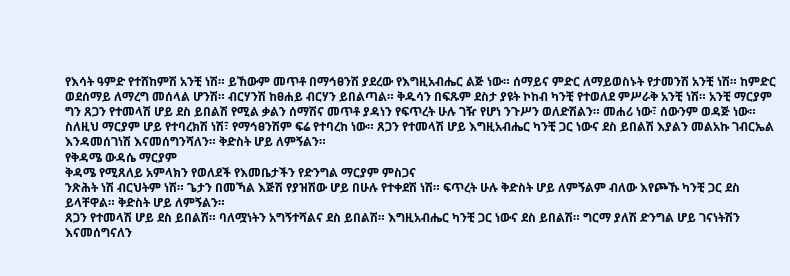የእሳት ዓምድ የተሸከምሽ አንቺ ነሽ። ይኸውም መጥቶ በማኅፀንሽ ያደረው የእግዚአብሔር ልጅ ነው። ሰማይና ምድር ለማይወስኑት የታመንሽ አንቺ ነሽ። ከምድር ወደሰማይ ለማረግ መሰላል ሆንሽ። ብርሃንሽ ከፀሐይ ብርሃን ይበልጣል። ቅዱሳን በፍጹም ደስታ ያዩት ኮከብ ካንቺ የተወለደ ምሥራቅ አንቺ ነሽ። አንቺ ማርያም ግን ጸጋን የተመላሽ ሆይ ደስ ይበልሽ የሚል ቃልን ሰማሽና መጥቶ ያዳነን የፍጥረት ሁሉ ገዥ የሆነ ንጉሥን ወለድሽልን። መሐሪ ነው፣ ሰውንም ወዳጅ ነው። ስለዚህ ማርያም ሆይ የተባረክሽ ነሽ፣ የማኅፀንሽም ፍሬ የተባረከ ነው። ጸጋን የተመላሽ ሆይ እግዚአብሔር ካንቺ ጋር ነውና ደስ ይበልሽ እያልን መልአኩ ገብርኤል እንዳመሰገነሽ እናመሰግንሻለን። ቅድስት ሆይ ለምኝልን።
የቅዳሜ ውዳሴ ማርያም
ቅዳሜ የሚጸለይ አምላክን የወለደች የእመቤታችን የድንግል ማርያም ምስጋና
ንጽሕት ነሽ ብርህትም ነሽ። ጌታን በመኻል እጅሽ የያዝሽው ሆይ በሁሉ የተቀደሽ ነሽ። ፍጥረት ሁሉ ቅድስት ሆይ ለምኝልም ብለው እየጮኹ ካንቺ ጋር ደስ ይላቸዋል። ቅድስት ሆይ ለምኝልን።
ጸጋን የተመላሽ ሆይ ደስ ይበልሽ። ባለሟነትን አግኝተሻልና ደስ ይበልሽ። እግዚአብሔር ካንቺ ጋር ነውና ደስ ይበልሽ። ግርማ ያለሽ ድንግል ሆይ ገናነትሽን እናመሰግናለን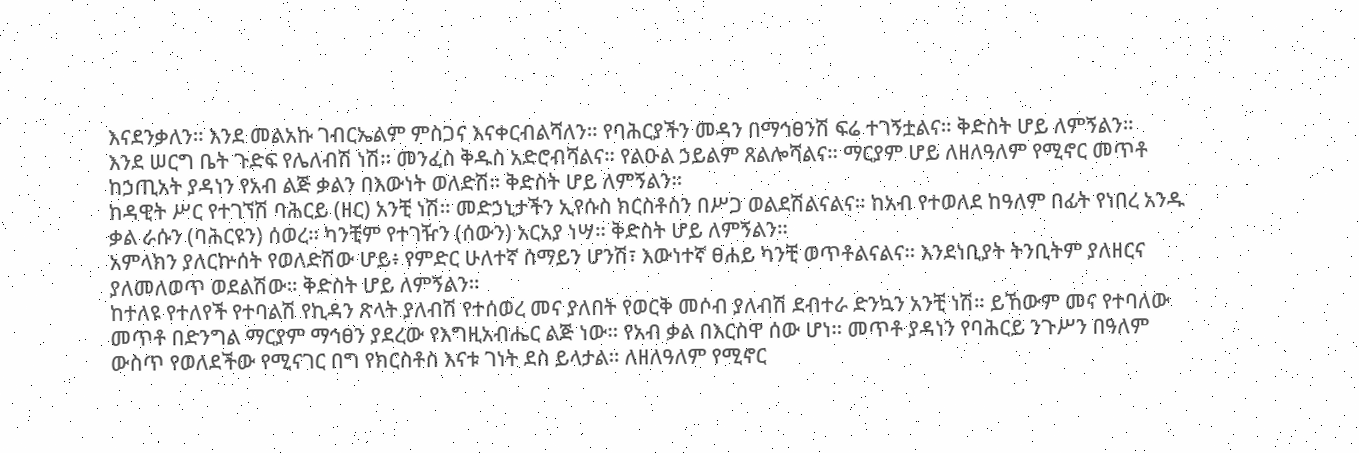እናደንቃለን። እንደ መልአኩ ገብርኤልም ምስጋና እናቀርብልሻለን። የባሕርያችን መዳን በማኅፀንሽ ፍሬ ተገኝቷልና። ቅድስት ሆይ ለምኝልን።
እንደ ሠርግ ቤት ጉድፍ የሌለብሽ ነሽ። መንፈስ ቅዱስ አድሮብሻልና። የልዑል ኃይልም ጸልሎሻልና። ማርያም ሆይ ለዘለዓለም የሚኖር መጥቶ ከኃጢአት ያዳነን የአብ ልጅ ቃልን በእውነት ወለድሽ። ቅድስት ሆይ ለምኝልን።
ከዳዊት ሥር የተገኘሽ ባሕርይ (ዘር) አንቺ ነሽ። መድኃኒታችን ኢየሱስ ክርስቶስን በሥጋ ወልደሽልናልና። ከአብ የተወለደ ከዓለም በፊት የነበረ አንዱ ቃል ራሱን (ባሕርዩን) ሰወረ። ካንቺም የተገዥን (ሰውን) አርአያ ነሣ። ቅድስት ሆይ ለምኝልን።
አምላክን ያለርኵሰት የወለድሽው ሆይ፥ የምድር ሁለተኛ ሰማይን ሆንሽ፣ እውነተኛ ፀሐይ ካንቺ ወጥቶልናልና። እንደነቢያት ትንቢትም ያለዘርና ያለመለወጥ ወደልሽው። ቅድስት ሆይ ለምኝልን።
ከተለዩ የተለየች የተባልሽ የኪዳን ጽላት ያለብሽ የተሰወረ መና ያለበት የወርቅ መሶብ ያለብሽ ደብተራ ድንኳን አንቺ ነሽ። ይኸውም መና የተባለው መጥቶ በድንግል ማርያም ማኅፀን ያደረው የእግዚአብሔር ልጅ ነው። የአብ ቃል በእርስዋ ሰው ሆነ። መጥቶ ያዳነን የባሕርይ ንጉሥን በዓለም ውስጥ የወለደችው የሚናገር በግ የክርስቶስ እናቱ ገነት ደስ ይላታል። ለዘለዓለም የሚኖር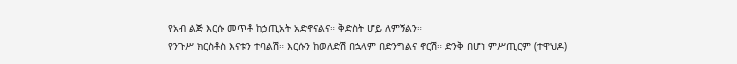የአብ ልጅ እርሱ መጥቶ ከኃጢአት አድኖናልና። ቅድስት ሆይ ለምኝልን።
የንጉሥ ክርስቶስ እናቱን ተባልሽ። እርሱን ከወለድሽ በኋላም በድንግልና ኖርሽ። ድንቅ በሆነ ምሥጢርም (ተዋህዶ)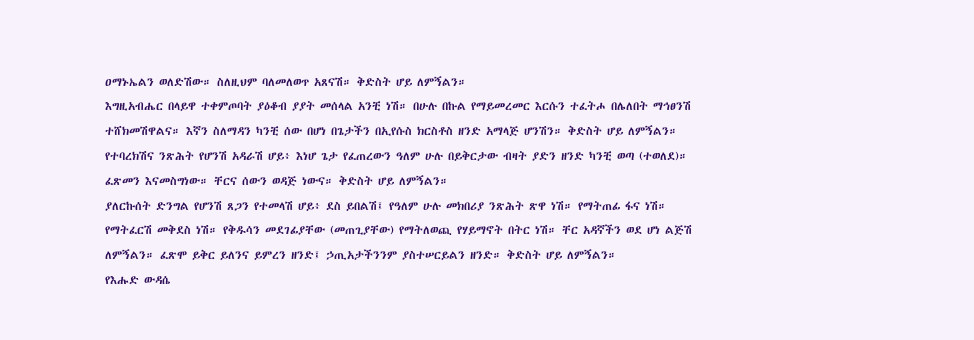ዐማኑኤልን ወለድሽው። ስለዚህም ባለመለወጥ አጸናሽ። ቅድስት ሆይ ለምኝልን።
እግዚአብሔር በላይዋ ተቀምጦባት ያዕቆብ ያያት መሰላል አንቺ ነሽ። በሁሉ በኩል የማይመረመር እርሱን ተፈትሖ በሌለበት ማኅፀንሽ ተሸክመሽዋልና። እኛን ስለማዳን ካንቺ ሰው በሆነ በጌታችን በኢየሱስ ክርስቶስ ዘንድ አማላጅ ሆንሽን። ቅድስት ሆይ ለምኝልን።
የተባረክሽና ንጽሕት የሆንሽ አዳራሽ ሆይ፥ እነሆ ጌታ የፈጠረውን ዓለም ሁሉ በይቅርታው ብዛት ያድን ዘንድ ካንቺ ወጣ (ተወለደ)። ፈጽመን እናመስግነው። ቸርና ሰውን ወዳጅ ነውና። ቅድስት ሆይ ለምኝልን።
ያለርኩሰት ድንግል የሆንሽ ጸጋን የተመላሽ ሆይ፥ ደስ ይበልሽ፤ የዓለም ሁሉ መክበሪያ ንጽሕት ጽዋ ነሽ። የማትጠፊ ፋና ነሽ። የማትፈርሽ መቅደስ ነሽ። የቅዱሳን መደገፊያቸው (መጠጊያቸው) የማትለወጪ የሃይማኖት በትር ነሽ። ቸር አዳኛችን ወደ ሆነ ልጅሽ ለምኝልን። ፈጽሞ ይቅር ይለንና ይምረን ዘንድ፤ ኃጢአታችንንም ያስተሠርይልን ዘንድ። ቅድስት ሆይ ለምኝልን።
የእሑድ ውዳሴ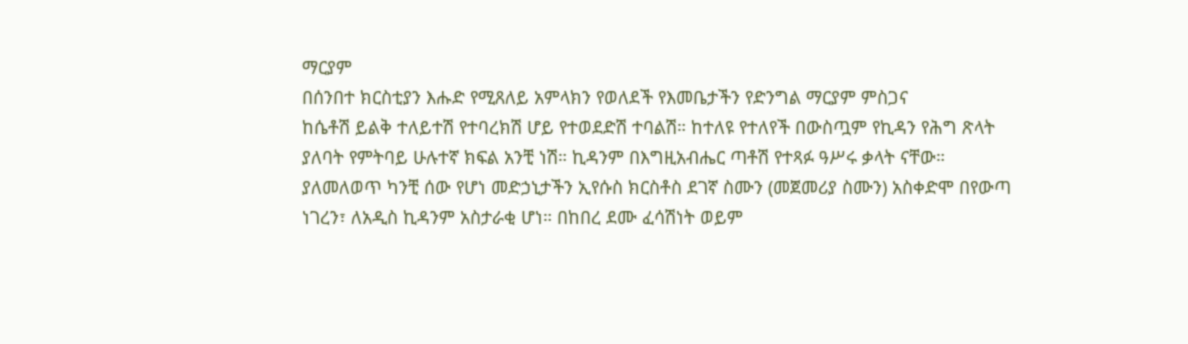ማርያም
በሰንበተ ክርስቲያን እሑድ የሚጸለይ አምላክን የወለደች የእመቤታችን የድንግል ማርያም ምስጋና
ከሴቶሽ ይልቅ ተለይተሽ የተባረክሽ ሆይ የተወደድሽ ተባልሽ። ከተለዩ የተለየች በውስጧም የኪዳን የሕግ ጽላት ያለባት የምትባይ ሁሉተኛ ክፍል አንቺ ነሽ። ኪዳንም በእግዚአብሔር ጣቶሽ የተጻፉ ዓሥሩ ቃላት ናቸው። ያለመለወጥ ካንቺ ሰው የሆነ መድኃኒታችን ኢየሱስ ክርስቶስ ደገኛ ስሙን (መጀመሪያ ስሙን) አስቀድሞ በየውጣ ነገረን፣ ለአዲስ ኪዳንም አስታራቂ ሆነ። በከበረ ደሙ ፈሳሽነት ወይም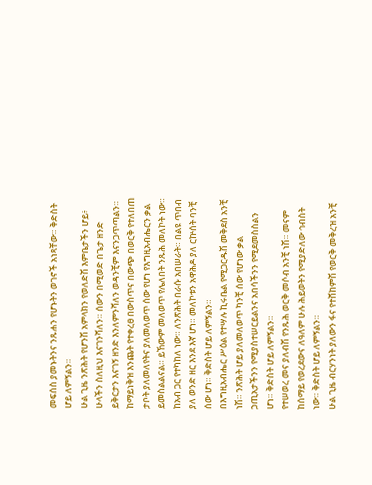መፍሰስ ያመኑትንና ንጹሐን የሆኑትን ወገኖች አነጻቸው። ቅድስት ሆይ ለምኝልን።
ሁል ጊዜ ንጽሕት የሆንሽ አምላክን የወለድሽ እምቤታችን ሆይ፥ ሁላችን ስለዚህ እናገንሻለን። ሰውን በሚወድ በጌታ ዘንድ ይቅርታን እናገኝ ዘንድ እንለምንሻለን ወዳንቺም እናንጋጥጣልን። ከማይነቅዝ እንጨት የተቀረፀ በውስጥና በውጭ በወርቅ የተለበጠ ታቦት ያለመለየትና ያለመለወጥ ሰው የሆነ የእግዚአብሔርን ቃል ይመስልልናል። ይኸውም መለወጥ የሌለበት ንጹሕ መለኮት ነው። ከአብ ጋር የተካከለ ነው። ለንጽሕት በራሱ አበሠራት። በልዩ ጥበብ ያለ ወንድ ዘር እንደ እኛ ሆነ። መለኮቱን አዋሕዶ ያለ ርኵሰት ባንቺ ሰው ሆነ። ቅድስት ሆይ ለምኝልን።
በእግዚአብሔር ሥዕል የተሣሉ ኪሩቤል የሚጋርዱሽ መቅደስ አንቺ ነሽ። ንጽሕት ሆይ ያለመለወጥ ካንቺ ሰው የሆነው ቃል ኃጢአታችንን የሚያስተሠርይልንና አበሳችንን የሚደመስስልን ሆነ። ቅድስት ሆይ ለምኝልን።
የተሠወረ መና ያለብሽ የንጹሕ ወርቅ መሶብ አንቺ ነሽ። መናም ከሰማይ የወረደውና ለዓለም ሁሉ ሕይወትን የሚያድለው ኅብስት ነው። ቅድስት ሆይ ለምኝልን።
ሁል ጊዜ ብርሃንነት ያለውን ፋና የተሸከምሽ የወርቅ መቅረዝ አንቺ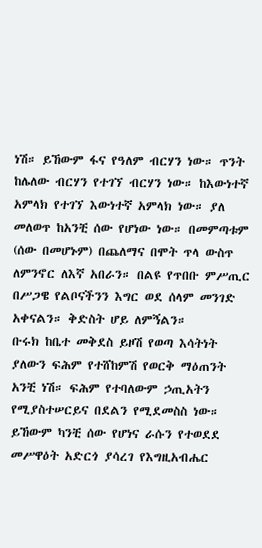ነሽ። ይኸውም ፋና የዓለም ብርሃን ነው። ጥንት ከሌለው ብርሃን የተገኘ ብርሃን ነው። ከእውነተኛ አምላክ የተገኘ እውነተኛ አምላክ ነው። ያለ መለወጥ ከአንቺ ሰው የሆነው ነው። በመምጣቱም (ሰው በመሆኑም) በጨለማና በሞት ጥላ ውስጥ ለምንኖር ለእኛ አበራን። በልዩ የጥበቡ ምሥጢር በሥጋዌ የልቦናችንን እግር ወደ ሰላም መንገድ አቀናልን። ቅድስት ሆይ ለምኝልን።
ቡሩክ ከቤተ መቅደስ ይዞሽ የወጣ እሳትነት ያለውን ፍሕም የተሸከምሽ የወርቅ ማዕጠንት አንቺ ነሽ። ፍሕም የተባለውም ኃጢአትን የሚያስተሠርይና በደልን የሚደመስስ ነው። ይኸውም ካንቺ ሰው የሆነና ራሱን የተወደደ መሥዋዕት አድርጎ ያሳረገ የእግዚአብሔር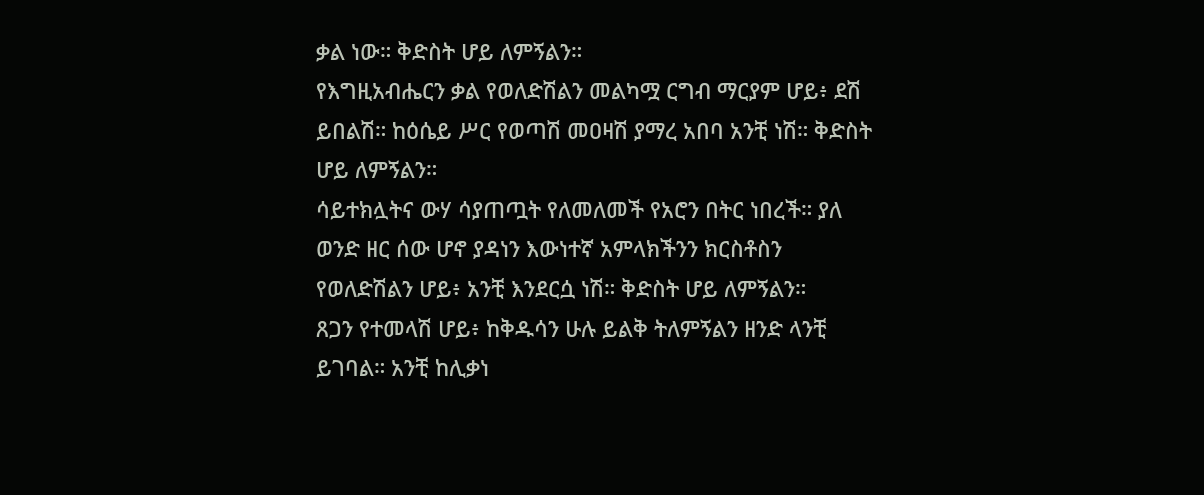ቃል ነው። ቅድስት ሆይ ለምኝልን።
የእግዚአብሔርን ቃል የወለድሽልን መልካሟ ርግብ ማርያም ሆይ፥ ደሽ ይበልሽ። ከዕሴይ ሥር የወጣሽ መዐዛሽ ያማረ አበባ አንቺ ነሽ። ቅድስት ሆይ ለምኝልን።
ሳይተክሏትና ውሃ ሳያጠጧት የለመለመች የአሮን በትር ነበረች። ያለ ወንድ ዘር ሰው ሆኖ ያዳነን እውነተኛ አምላክችንን ክርስቶስን የወለድሽልን ሆይ፥ አንቺ እንደርሷ ነሽ። ቅድስት ሆይ ለምኝልን።
ጸጋን የተመላሽ ሆይ፥ ከቅዱሳን ሁሉ ይልቅ ትለምኝልን ዘንድ ላንቺ ይገባል። አንቺ ከሊቃነ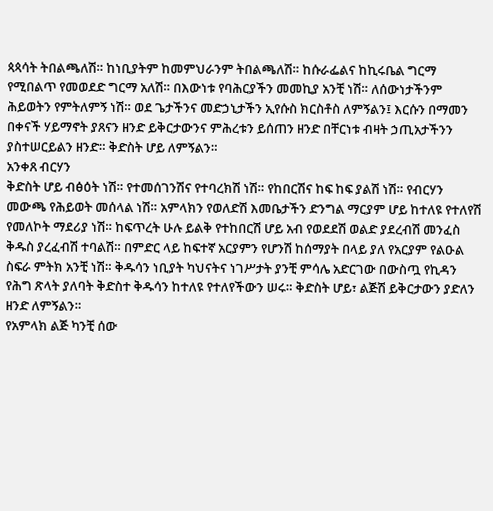ጳጳሳት ትበልጫለሽ። ከነቢያትም ከመምህራንም ትበልጫለሽ። ከሱራፌልና ከኪሩቤል ግርማ የሚበልጥ የመወደድ ግርማ አለሽ። በእውነቱ የባሕርያችን መመኪያ አንቺ ነሽ። ለሰውነታችንም ሕይወትን የምትለምኝ ነሽ። ወደ ጌታችንና መድኃኒታችን ኢየሱስ ክርስቶስ ለምኝልን፤ እርሱን በማመን በቀናች ሃይማኖት ያጸናን ዘንድ ይቅርታውንና ምሕረቱን ይሰጠን ዘንድ በቸርነቱ ብዛት ኃጢአታችንን ያስተሠርይልን ዘንድ። ቅድስት ሆይ ለምኝልን።
አንቀጸ ብርሃን
ቅድስት ሆይ ብፅዕት ነሽ። የተመሰገንሽና የተባረክሽ ነሽ። የከበርሽና ከፍ ከፍ ያልሽ ነሽ። የብርሃን መውጫ የሕይወት መሰላል ነሽ። አምላክን የወለድሽ እመቤታችን ድንግል ማርያም ሆይ ከተለዩ የተለየሽ የመለኮት ማደሪያ ነሽ። ከፍጥረት ሁሉ ይልቅ የተከበርሽ ሆይ አብ የወደደሽ ወልድ ያደረብሽ መንፈስ ቅዱስ ያረፈብሽ ተባልሽ። በምድር ላይ ከፍተኛ አርያምን የሆንሽ ከሰማያት በላይ ያለ የአርያም የልዑል ስፍራ ምትክ አንቺ ነሽ። ቅዱሳን ነቢያት ካህናትና ነገሥታት ያንቺ ምሳሌ አድርገው በውስጧ የኪዳን የሕግ ጽላት ያለባት ቅድስተ ቅዱሳን ከተለዩ የተለየችውን ሠሩ። ቅድስት ሆይ፣ ልጅሽ ይቅርታውን ያድለን ዘንድ ለምኝልን።
የአምላክ ልጅ ካንቺ ሰው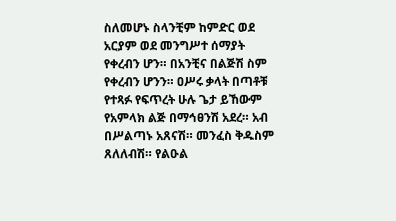ስለመሆኑ ስላንቺም ከምድር ወደ አርያም ወደ መንግሥተ ሰማያት የቀረብን ሆን። በአንቺና በልጅሽ ስም የቀረብን ሆንን። ዐሥሩ ቃላት በጣቶቹ የተጻፉ የፍጥረት ሁሉ ጌታ ይኸውም የአምላክ ልጅ በማኅፀንሽ አደረ። አብ በሥልጣኑ አጸናሽ። መንፈስ ቅዱስም ጸለለብሽ። የልዑል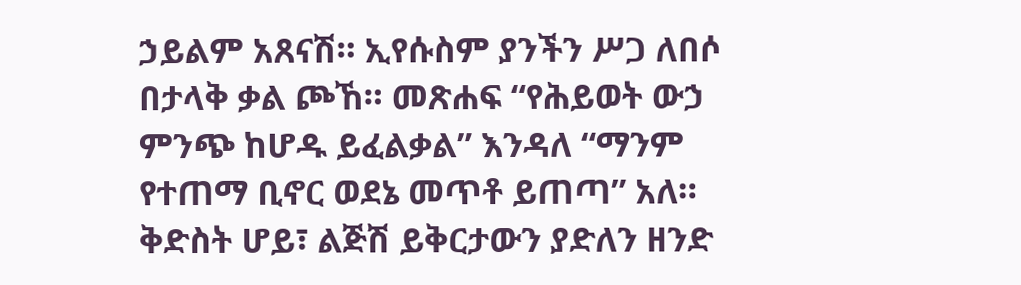ኃይልም አጸናሽ። ኢየሱስም ያንችን ሥጋ ለበሶ በታላቅ ቃል ጮኸ። መጽሐፍ “የሕይወት ውኃ ምንጭ ከሆዱ ይፈልቃል” እንዳለ “ማንም የተጠማ ቢኖር ወደኔ መጥቶ ይጠጣ” አለ። ቅድስት ሆይ፣ ልጅሽ ይቅርታውን ያድለን ዘንድ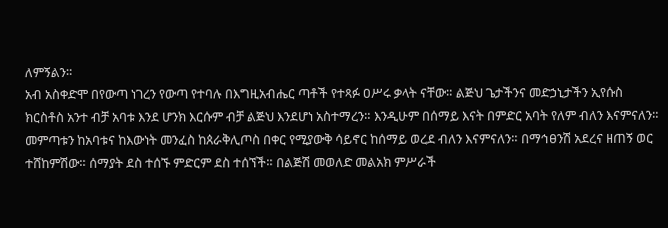ለምኝልን።
አብ አስቀድሞ በየውጣ ነገረን የውጣ የተባሉ በእግዚአብሔር ጣቶች የተጻፉ ዐሥሩ ቃላት ናቸው። ልጅህ ጌታችንና መድኃኒታችን ኢየሱስ ክርስቶስ አንተ ብቻ አባቱ እንደ ሆንክ እርሱም ብቻ ልጅህ እንደሆነ አስተማረን። እንዲሁም በሰማይ እናት በምድር አባት የለም ብለን እናምናለን። መምጣቱን ከአባቱና ከእውነት መንፈስ ከጰራቅሊጦስ በቀር የሚያውቅ ሳይኖር ከሰማይ ወረደ ብለን እናምናለን። በማኅፀንሽ አደረና ዘጠኝ ወር ተሸከምሽው። ሰማያት ደስ ተሰኙ ምድርም ደስ ተሰኘች። በልጅሽ መወለድ መልአክ ምሥራች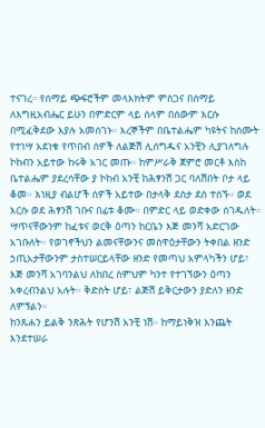ተናገረ። የሰማይ ጭፍሮችም መላእክትም ምስጋና በሰማይ ለእግዚአብሔር ይሁን በምድርም ላይ ሰላም በሰውም እርሱ በሚፈቅደው እያሉ አመሰገኑ። እረኞችም በቤተልሔም ካዩትና ከሰሙት የተነሣ አደነቁ የጥበብ ሰዎች ለልጅሽ ሊሰግዱና አንቺን ሊያገለግሉ ኮከብን አይተው ከሩቅ አገር መጡ። ከምሥራቅ ጀምሮ መርቶ እስከ ቤተልሔም ያደረሳቸው ያ ኮከብ አንቺ ከሕፃንሽ ጋር ባለሽበት ቦታ ላይ ቆመ። እነዚያ ብልሆች ሰዎች አይተው በታላቅ ደስታ ደስ ተሰኙ። ወደ እርሱ ወደ ሕፃንሽ ገቡና በፊቱ ቆሙ። በምድር ላይ ወድቀው ሰገዱለት። ሣጥናቸውንም ከፈቱና ወርቅ ዕጣን ከርቤን እጅ መንሻ አድርገው አገቡለት። የወገኖችህን ልመናቸውንና መስዋዕታቸውን ትቀበል ዘንድ ኃጢአታቸውንም ታስተሠርይላቸው ዘንድ የመጣህ አምላካችን ሆይ፣ እጅ መንሻ አገባንልህ ለከበረ ስምህም ካንተ የተገኘውን ዕጣን አቀረብንልህ አሉት። ቅድስት ሆይ፣ ልጅሽ ይቅርታውን ያድለን ዘንድ ለምኝልን።
ከንጹሐን ይልቅ ንጽሕት የሆንሽ አንቺ ነሽ። ከማይነቅዝ እንጨት እንደተሠራ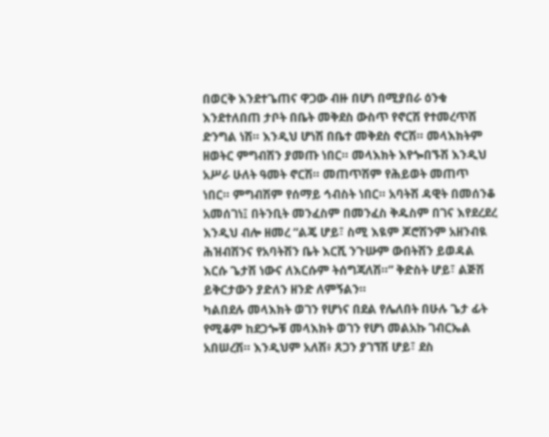በወርቅ እንደተጌጠና ዋጋው ብዙ በሆነ በሚያበራ ዕንቁ እንደተለበጠ ታቦት በቤት መቅደስ ውስጥ የኖርሽ የተመረጥሽ ድንግል ነሽ። እንዲህ ሆነሽ በቤተ መቅደስ ኖርሽ። መላእክትም ዘወትር ምግብሽን ያመጡ ነበር። መላእክት እየጐበኙሽ እንዲህ አሥራ ሁለት ዓመት ኖርሽ። መጠጥሽም የሕይወት መጠጥ ነበር። ምግብሽም የሰማይ ኅብስት ነበር። አባትሽ ዳዊት በመሰንቆ አመሰገነ፤ በትንቢት መንፈስም በመንፈስ ቅዱስም በገና እየደረደረ እንዲህ ብሎ ዘመረ “ልጄ ሆይ፣ ስሚ እዪም ጆሮሽንም አዘንብዪ ሕዝብሽንና የአባትሽን ቤት እርሺ ንጉሡም ውበትሽን ይወዳል እርሱ ጌታሽ ነውና ለእርሱም ትሰግጃለሽ።” ቅድስት ሆይ፣ ልጅሽ ይቅርታውን ያድለን ዘንድ ለምኝልን።
ካልበደሉ መላእክት ወገን የሆነና በደል የሌለበት በሁሉ ጌታ ፊት የሚቆም ከደጋጐቹ መላእክት ወገን የሆነ መልአኩ ገብርኤል አበሠረሽ። እንዲህም አለሽ፥ ጸጋን ያገኘሽ ሆይ፣ ደስ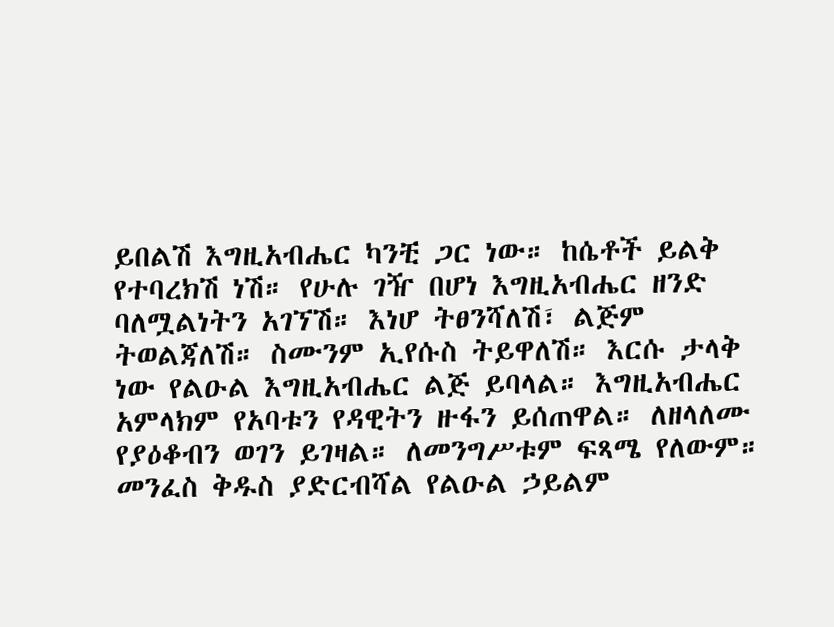ይበልሽ እግዚአብሔር ካንቺ ጋር ነው። ከሴቶች ይልቅ የተባረክሽ ነሽ። የሁሉ ገዥ በሆነ እግዚአብሔር ዘንድ ባለሟልነትን አገኘሽ። እነሆ ትፀንሻለሽ፣ ልጅም ትወልጃለሽ። ስሙንም ኢየሱስ ትይዋለሽ። እርሱ ታላቅ ነው የልዑል እግዚአብሔር ልጅ ይባላል። እግዚአብሔር አምላክም የአባቱን የዳዊትን ዙፋን ይሰጠዋል። ለዘላለሙ የያዕቆብን ወገን ይገዛል። ለመንግሥቱም ፍጻሜ የለውም። መንፈስ ቅዱስ ያድርብሻል የልዑል ኃይልም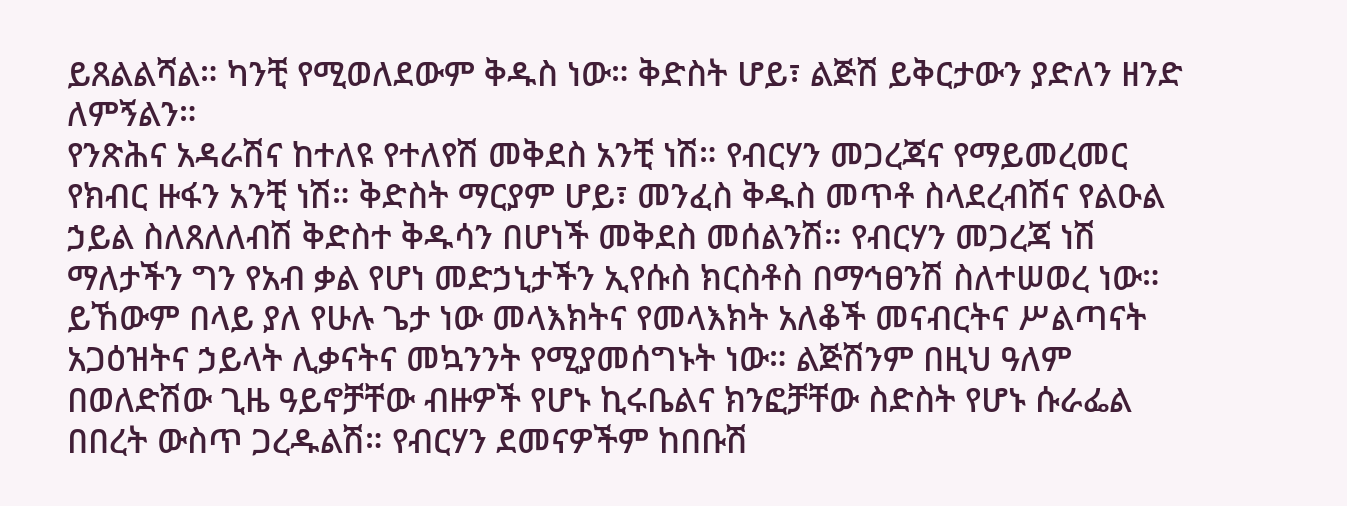ይጸልልሻል። ካንቺ የሚወለደውም ቅዱስ ነው። ቅድስት ሆይ፣ ልጅሽ ይቅርታውን ያድለን ዘንድ ለምኝልን።
የንጽሕና አዳራሽና ከተለዩ የተለየሽ መቅደስ አንቺ ነሽ። የብርሃን መጋረጃና የማይመረመር የክብር ዙፋን አንቺ ነሽ። ቅድስት ማርያም ሆይ፣ መንፈስ ቅዱስ መጥቶ ስላደረብሽና የልዑል ኃይል ስለጸለለብሽ ቅድስተ ቅዱሳን በሆነች መቅደስ መሰልንሽ። የብርሃን መጋረጃ ነሽ ማለታችን ግን የአብ ቃል የሆነ መድኃኒታችን ኢየሱስ ክርስቶስ በማኅፀንሽ ስለተሠወረ ነው። ይኸውም በላይ ያለ የሁሉ ጌታ ነው መላእክትና የመላእክት አለቆች መናብርትና ሥልጣናት አጋዕዝትና ኃይላት ሊቃናትና መኳንንት የሚያመሰግኑት ነው። ልጅሽንም በዚህ ዓለም በወለድሽው ጊዜ ዓይኖቻቸው ብዙዎች የሆኑ ኪሩቤልና ክንፎቻቸው ስድስት የሆኑ ሱራፌል በበረት ውስጥ ጋረዱልሽ። የብርሃን ደመናዎችም ከበቡሽ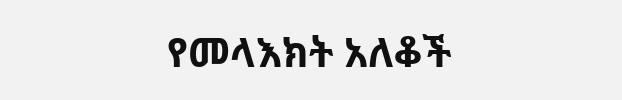የመላእክት አለቆች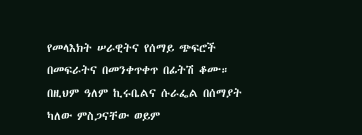የመላእክት ሠራዊትና የሰማይ ጭፍሮች በመፍራትና በመንቀጥቀጥ በፊትሽ ቆሙ። በዚህም ዓለም ኪሩቤልና ሱራፌል በሰማያት ካለው ምስጋናቸው ወይም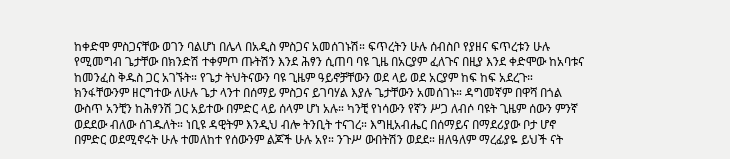ከቀድሞ ምስጋናቸው ወገን ባልሆነ በሌላ በአዲስ ምስጋና አመሰገኑሽ። ፍጥረትን ሁሉ ሰብስቦ የያዘና ፍጥረቱን ሁሉ የሚመግብ ጌታቸው በክንድሽ ተቀምጦ ጡትሽን እንደ ሕፃን ሲጠባ ባዩ ጊዜ በአርያም ፈለጉና በዚያ እንደ ቀድሞው ከአባቱና ከመንፈስ ቅዱስ ጋር አገኙት። የጌታ ትህትናውን ባዩ ጊዜም ዓይኖቻቸውን ወደ ላይ ወደ አርያም ከፍ ከፍ አደረጉ። ክንፋቸውንም ዘርግተው ለሁሉ ጌታ ላንተ በሰማይ ምስጋና ይገባሃል እያሉ ጌታቸውን አመሰገኑ። ዳግመኛም በዋሻ በጎል ውስጥ አንቺን ከሕፃንሽ ጋር አይተው በምድር ላይ ሰላም ሆነ አሉ። ካንቺ የነሳውን የኛን ሥጋ ለብሶ ባዩት ጊዜም ሰውን ምንኛ ወደደው ብለው ሰገዱለት። ነቢዩ ዳዊትም እንዲህ ብሎ ትንቢት ተናገረ። እግዚአብሔር በሰማይና በማደሪያው ቦታ ሆኖ በምድር ወደሚኖሩት ሁሉ ተመለከተ የሰውንም ልጆች ሁሉ አየ። ንጉሥ ውበትሽን ወደደ። ዘለዓለም ማረፊያዬ ይህች ናት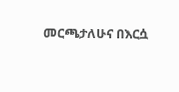መርጫታለሁና በእርሷ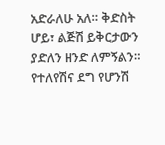አድራለሁ አለ። ቅድስት ሆይ፣ ልጅሽ ይቅርታውን ያድለን ዘንድ ለምኝልን።
የተለየሽና ደግ የሆንሽ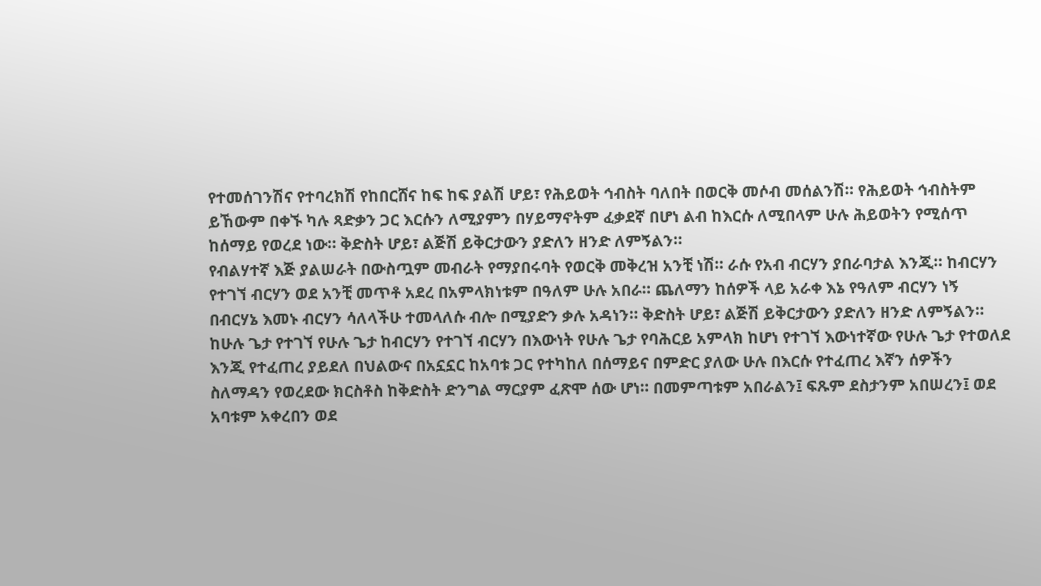የተመሰገንሽና የተባረክሽ የከበርሸና ከፍ ከፍ ያልሽ ሆይ፣ የሕይወት ኅብስት ባለበት በወርቅ መሶብ መሰልንሽ። የሕይወት ኅብስትም ይኸውም በቀኙ ካሉ ጻድቃን ጋር እርሱን ለሚያምን በሃይማኖትም ፈቃደኛ በሆነ ልብ ከእርሱ ለሚበላም ሁሉ ሕይወትን የሚሰጥ ከሰማይ የወረደ ነው። ቅድስት ሆይ፣ ልጅሽ ይቅርታውን ያድለን ዘንድ ለምኝልን።
የብልሃተኛ እጅ ያልሠራት በውስጧም መብራት የማያበሩባት የወርቅ መቅረዝ አንቺ ነሽ። ራሱ የአብ ብርሃን ያበራባታል እንጂ። ከብርሃን የተገኘ ብርሃን ወደ አንቺ መጥቶ አደረ በአምላክነቱም በዓለም ሁሉ አበራ። ጨለማን ከሰዎች ላይ አራቀ እኔ የዓለም ብርሃን ነኝ በብርሃኔ እመኑ ብርሃን ሳለላችሁ ተመላለሱ ብሎ በሚያድን ቃሉ አዳነን። ቅድስት ሆይ፣ ልጅሽ ይቅርታውን ያድለን ዘንድ ለምኝልን።
ከሁሉ ጌታ የተገኘ የሁሉ ጌታ ከብርሃን የተገኘ ብርሃን በእውነት የሁሉ ጌታ የባሕርይ አምላክ ከሆነ የተገኘ እውነተኛው የሁሉ ጌታ የተወለደ እንጂ የተፈጠረ ያይደለ በህልውና በአኗኗር ከአባቱ ጋር የተካከለ በሰማይና በምድር ያለው ሁሉ በእርሱ የተፈጠረ እኛን ሰዎችን ስለማዳን የወረደው ክርስቶስ ከቅድስት ድንግል ማርያም ፈጽሞ ሰው ሆነ። በመምጣቱም አበራልን፤ ፍጹም ደስታንም አበሠረን፤ ወደ አባቱም አቀረበን ወደ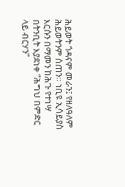ሕይወት ጎዳናም መራን፤ የዘለዓለም ሕይወትንም ሰጠን። ነቢዩ ኢሳይያስ እርሱን በማመን ከሕጉ የተነሣ በትንቢት እያደነቀ “ሕግህ በምድር ላይ ብርሃን”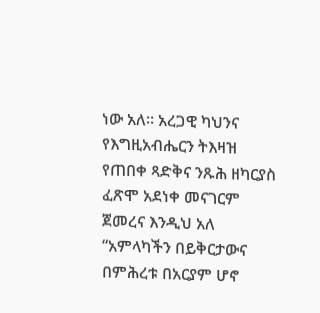ነው አለ። አረጋዊ ካህንና የእግዚአብሔርን ትእዛዝ የጠበቀ ጻድቅና ንጹሕ ዘካርያስ ፈጽሞ አደነቀ መናገርም ጀመረና እንዲህ አለ “አምላካችን በይቅርታውና በምሕረቱ በአርያም ሆኖ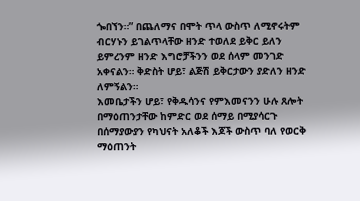ጐበኘን።” በጨለማና በሞት ጥላ ውስጥ ለሚኖሩትም ብርሃኑን ይገልጥላቸው ዘንድ ተወለደ ይቅር ይለን ይምረንም ዘንድ እግሮቻችንን ወደ ሰላም መንገድ አቀናልን። ቅድስት ሆይ፣ ልጅሽ ይቅርታውን ያድለን ዘንድ ለምኝልን።
እመቤታችን ሆይ፣ የቅዱሳንና የምእመናንን ሁሉ ጸሎት በማዕጠንታቸው ከምድር ወደ ሰማይ በሚያሳርጉ በሰማያውያን የካህናት አለቆች እጆች ውስጥ ባለ የወርቅ ማዕጠንት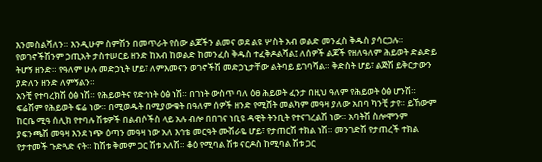እንመስልሻለን። እንዲሁም ስምሽን በመጥራት የሰው ልጆችን ልመና ወደ ልዩ ሦስት አብ ወልድ መንፈስ ቅዱስ ያሳርጋሉ። የወገኖችሽንም ኃጢአት ታስተሠርይ ዘንድ ከአብ ከወልድ ከመንፈስ ቅዱስ ተፈቅዶልሻል፤ ለሰዎች ልጆች የዘለዓለም ሕይወት ድልድይ ትሆኝ ዘንድ። የዓለም ሁሉ መድኃኒት ሆይ፣ ለምእመናን ወገኖችሽ መድኃኒታቸው ልትባይ ይገባሻል። ቅድስት ሆይ፣ ልጅሽ ይቅርታውን ያድለን ዘንድ ለምኝልን።
አንቺ የተባረክሽ ዕፅ ነሽ። የሕይወትና የድኅነት ዕፅ ነሽ። በገነት ውስጥ ባለ ዕፀ ሕይወት ፈንታ በዚህ ዓለም የሕይወት ዕፅ ሆንሽ። ፍሬሽም የሕይወት ፍሬ ነው። በሚወዱት በሚያውቁት በዓለም ሰዎች ዘንድ የሚሸት መልካም መዓዛ ያለው አበባ ካንቺ ታየ። ይኸውም ከርቤ ሚዓ ሰሊክ የተባሉ ሽቱዎች በልብሶችስ ላይ አሉ ብሎ በበገና ነቢዩ ዳዊት ትንቢት የተናገረልሽ ነው። አባትሽ ስሎሞንም ያፍንጫሽ መዓዛ እንደ ነጭ ዕጣን መዓዛ ነው አለ እኅቴ መርዓት ሙሽራዬ ሆይ፣ የታጠርሽ ተክል ነሽ። መንገድሽ የታጠረች ተክል የታተመች ጉድጓድ ናት። ከሽቱ ቅመም ጋር ሽቱ አለሽ። ቆዕ የሚባል ሽቱ ናርዶስ ከሚባል ሽቱ ጋር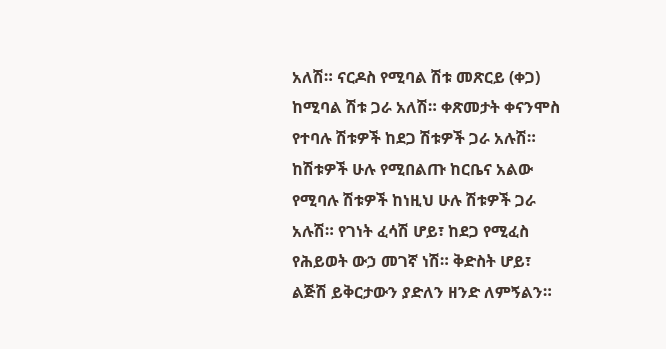አለሽ። ናርዶስ የሚባል ሽቱ መጽርይ (ቀጋ) ከሚባል ሽቱ ጋራ አለሽ። ቀጽመታት ቀናንሞስ የተባሉ ሽቱዎች ከደጋ ሽቱዎች ጋራ አሉሽ። ከሽቱዎች ሁሉ የሚበልጡ ከርቤና አልው የሚባሉ ሽቱዎች ከነዚህ ሁሉ ሽቱዎች ጋራ አሉሽ። የገነት ፈሳሽ ሆይ፣ ከደጋ የሚፈስ የሕይወት ውኃ መገኛ ነሽ። ቅድስት ሆይ፣ ልጅሽ ይቅርታውን ያድለን ዘንድ ለምኝልን።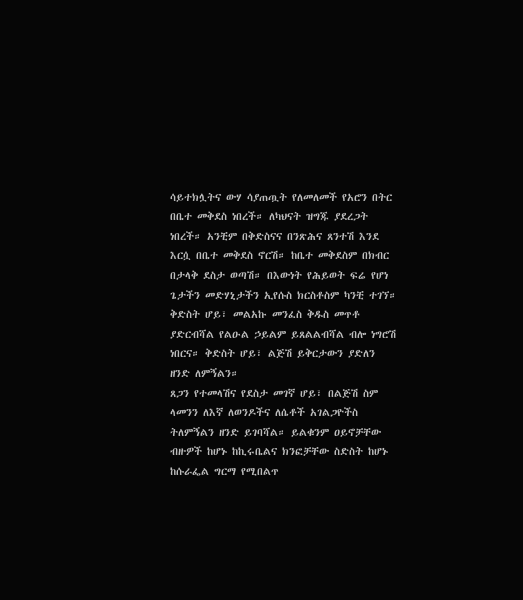ሳይተክሏትና ውሃ ሳያጠጧት የለመለመች የአሮን በትር በቤተ መቅደስ ነበረች። ለካህናት ዝግጁ ያደረጋት ነበረች። አንቺም በቅድስናና በንጽሕና ጸንተሽ እንደ እርሷ በቤተ መቅደስ ኖርሽ። ከቤተ መቅደስም በክብር በታላቅ ደስታ ወጣሽ። በእውነት የሕይወት ፍሬ የሆነ ጌታችን መድሃኒታችን ኢየሱስ ክርስቶስም ካንቺ ተገኘ። ቅድስት ሆይ፣ መልአኩ መንፈስ ቅዱስ መጥቶ ያድርብሻል የልዑል ኃይልም ይጸልልብሻል ብሎ ነግሮሽ ነበርና። ቅድስት ሆይ፣ ልጅሽ ይቅርታውን ያድለን ዘንድ ለምኝልን።
ጸጋን የተመላሽና የደስታ መገኛ ሆይ፣ በልጅሽ ስም ላመንን ለእኛ ለወንዶችና ለሴቶች አገልጋዮችስ ትለምኝልን ዘንድ ይገባሻል። ይልቁንም ዐይኖቻቸው ብዙዎች ከሆኑ ከኪሩቤልና ክንፎቻቸው ስድስት ከሆኑ ከሱራፌል ግርማ የሚበልጥ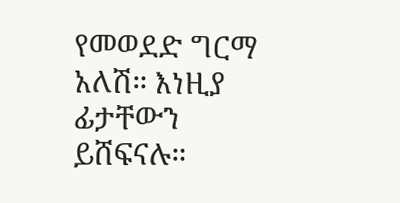የመወደድ ግርማ አለሽ። እነዚያ ፊታቸውን ይሸፍናሉ።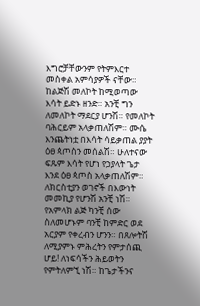እግሮቻቸውንም የትምእርተ መስቀል አምሳያዎች ናቸው። ከልጅሽ መለኮት ከሚወጣው እሳት ይድኑ ዘንድ። አንቺ ግን ለመለኮት ማደርያ ሆንሽ። የመለኮት ባሕርይም አላቃጠለሽም። ሙሴ እንጨትነቷ በእሳት ሳይቃጠል ያያት ዕፀ ጳጦስን መሰልሽ። ሁለተናው ፍጹም እሳት የሆነ የኃያላት ጌታ እንደ ዕፀ ጳጦስ አላቃጠለሽም። ለክርስቲያን ወገኖች በእውነት መመኪያ የሆንሽ አንቺ ነሽ። የአምላክ ልጅ ካንቺ ሰው ስለመሆኑም ባንቺ ከምድር ወደ አርያም የቀረብን ሆንን። በጸሎትሽ ለሚያምኑ ምሕረትን የምታሰጪ ሆይ! ለነፍሳችን ሕይወትን የምትለምኚ ነሽ። ከጌታችንና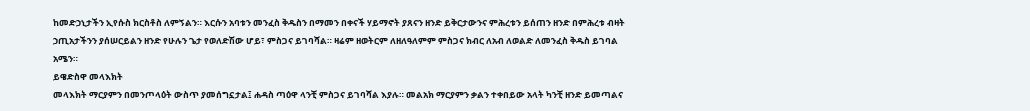ከመድኃኒታችን ኢየሱስ ክርስቶስ ለምኝልን። እርሱን አባቱን መንፈስ ቅዱስን በማመን በቀናች ሃይማኖት ያጸናን ዘንድ ይቅርታውንና ምሕረቱን ይሰጠን ዘንድ በምሕረቱ ብዛት ኃጢአታችንን ያሰሠርይልን ዘንድ የሁሉን ጌታ የወለድሽው ሆይ፣ ምስጋና ይገባሻል። ዛሬም ዘወትርም ለዘለዓለምም ምስጋና ክብር ለአብ ለወልድ ለመንፈስ ቅዱስ ይገባል አሜን።
ይዌድስዋ መላእክት
መላእክት ማርያምን በመንጦላዕት ውስጥ ያመሰግኗታል፤ ሐዳስ ጣዕዋ ላንቺ ምስጋና ይገባሻል እያሉ። መልአክ ማርያምን ቃልን ተቀበይው አላት ካንቺ ዘንድ ይመጣልና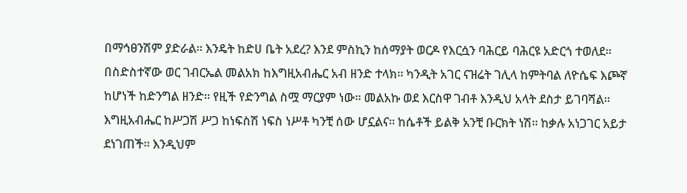በማኅፀንሽም ያድራል። እንዴት ከድሀ ቤት አደረ? እንደ ምስኪን ከሰማያት ወርዶ የእርሷን ባሕርይ ባሕርዩ አድርጎ ተወለደ።
በስድስተኛው ወር ገብርኤል መልአክ ከእግዚአብሔር አብ ዘንድ ተላክ። ካንዲት አገር ናዝሬት ገሊላ ከምትባል ለዮሴፍ እጮኛ ከሆነች ከድንግል ዘንድ። የዚች የድንግል ስሟ ማርያም ነው። መልአኩ ወደ እርስዋ ገብቶ እንዲህ አላት ደስታ ይገባሻል። እግዚአብሔር ከሥጋሽ ሥጋ ከነፍስሽ ነፍስ ነሥቶ ካንቺ ሰው ሆኗልና። ከሴቶች ይልቅ አንቺ ቡርክት ነሽ። ከቃሉ አነጋገር አይታ ደነገጠች። እንዲህም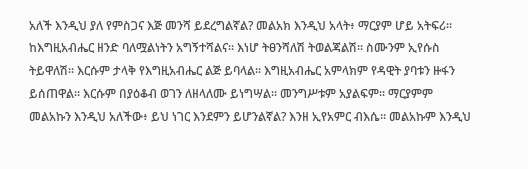አለች እንዲህ ያለ የምስጋና እጅ መንሻ ይደረግልኛል? መልአክ እንዲህ አላት፥ ማርያም ሆይ አትፍሪ። ከእግዚአብሔር ዘንድ ባለሟልነትን አግኝተሻልና። እነሆ ትፀንሻለሽ ትወልጃልሽ። ስሙንም ኢየሱስ ትይዋለሽ። እርሱም ታላቅ የእግዚአብሔር ልጅ ይባላል። እግዚአብሔር አምላክም የዳዊት ያባቱን ዙፋን ይሰጠዋል። እርሱም በያዕቆብ ወገን ለዘላለሙ ይነግሣል። መንግሥቱም አያልፍም። ማርያምም መልአኩን እንዲህ አለችው፥ ይህ ነገር እንደምን ይሆንልኛል? እንዘ ኢየአምር ብእሴ። መልአኩም እንዲህ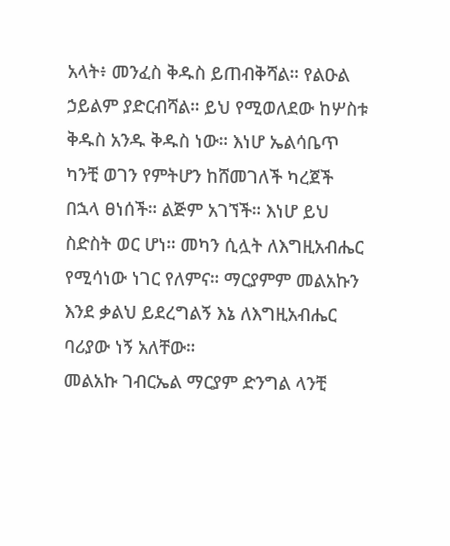አላት፥ መንፈስ ቅዱስ ይጠብቅሻል። የልዑል ኃይልም ያድርብሻል። ይህ የሚወለደው ከሦስቱ ቅዱስ አንዱ ቅዱስ ነው። እነሆ ኤልሳቤጥ ካንቺ ወገን የምትሆን ከሸመገለች ካረጀች በኋላ ፀነሰች። ልጅም አገኘች። እነሆ ይህ ስድስት ወር ሆነ። መካን ሲሏት ለእግዚአብሔር የሚሳነው ነገር የለምና። ማርያምም መልአኩን እንደ ቃልህ ይደረግልኝ እኔ ለእግዚአብሔር ባሪያው ነኝ አለቸው።
መልአኩ ገብርኤል ማርያም ድንግል ላንቺ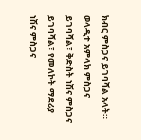ክብር ምስጋና ይገባሻል አላት። ወላዲተ አምላክ ምስጋና ይገባሻል፣ ቅድስት ነሽና ምስጋና ይገባሻል፣ የመለኮት ማደሪያ ነሽና ምስጋና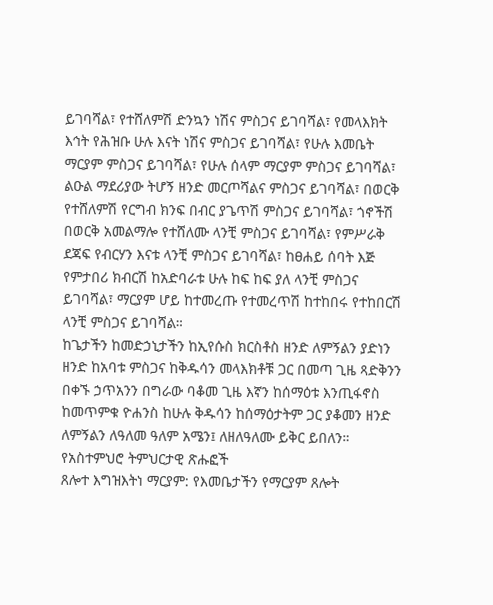ይገባሻል፣ የተሸለምሽ ድንኳን ነሽና ምስጋና ይገባሻል፣ የመላእክት እኅት የሕዝቡ ሁሉ እናት ነሽና ምስጋና ይገባሻል፣ የሁሉ እመቤት ማርያም ምስጋና ይገባሻል፣ የሁሉ ሰላም ማርያም ምስጋና ይገባሻል፣ ልዑል ማደሪያው ትሆኝ ዘንድ መርጦሻልና ምስጋና ይገባሻል፣ በወርቅ የተሸለምሽ የርግብ ክንፍ በብር ያጌጥሽ ምስጋና ይገባሻል፣ ጎኖችሽ በወርቅ አመልማሎ የተሸለሙ ላንቺ ምስጋና ይገባሻል፣ የምሥራቅ ደጃፍ የብርሃን እናቱ ላንቺ ምስጋና ይገባሻል፣ ከፀሐይ ሰባት እጅ የምታበሪ ክብርሽ ከአድባራቱ ሁሉ ከፍ ከፍ ያለ ላንቺ ምስጋና ይገባሻል፣ ማርያም ሆይ ከተመረጡ የተመረጥሽ ከተከበሩ የተከበርሽ ላንቺ ምስጋና ይገባሻል።
ከጌታችን ከመድኃኒታችን ከኢየሱስ ክርስቶስ ዘንድ ለምኝልን ያድነን ዘንድ ከአባቱ ምስጋና ከቅዱሳን መላእክቶቹ ጋር በመጣ ጊዜ ጻድቅንን በቀኙ ኃጥአንን በግራው ባቆመ ጊዜ እኛን ከሰማዕቱ እንጢፋኖስ ከመጥምቁ ዮሐንስ ከሁሉ ቅዱሳን ከሰማዕታትም ጋር ያቆመን ዘንድ ለምኝልን ለዓለመ ዓለም አሜን፤ ለዘለዓለሙ ይቅር ይበለን።
የአስተምህሮ ትምህርታዊ ጽሑፎች
ጸሎተ እግዝእትነ ማርያም: የእመቤታችን የማርያም ጸሎት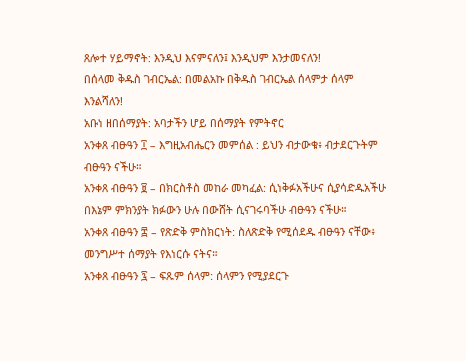ጸሎተ ሃይማኖት: እንዲህ እናምናለን፤ እንዲህም እንታመናለን!
በሰላመ ቅዱስ ገብርኤል: በመልአኩ በቅዱስ ገብርኤል ሰላምታ ሰላም እንልሻለን!
አቡነ ዘበሰማያት: አባታችን ሆይ በሰማያት የምትኖር
አንቀጸ ብፁዓን ፲ – እግዚአብሔርን መምሰል : ይህን ብታውቁ፥ ብታደርጉትም ብፁዓን ናችሁ።
አንቀጸ ብፁዓን ፱ – በክርስቶስ መከራ መካፈል: ሲነቅፉአችሁና ሲያሳድዱአችሁ በእኔም ምክንያት ክፉውን ሁሉ በውሸት ሲናገሩባችሁ ብፁዓን ናችሁ።
አንቀጸ ብፁዓን ፰ – የጽድቅ ምስክርነት: ስለጽድቅ የሚሰደዱ ብፁዓን ናቸው፥ መንግሥተ ሰማያት የእነርሱ ናትና።
አንቀጸ ብፁዓን ፯ – ፍጹም ሰላም: ሰላምን የሚያደርጉ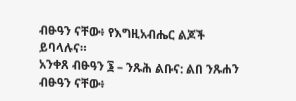ብፁዓን ናቸው፥ የእግዚአብሔር ልጆች ይባላሉና።
አንቀጸ ብፁዓን ፮ – ንጹሕ ልቡና: ልበ ንጹሐን ብፁዓን ናቸው፥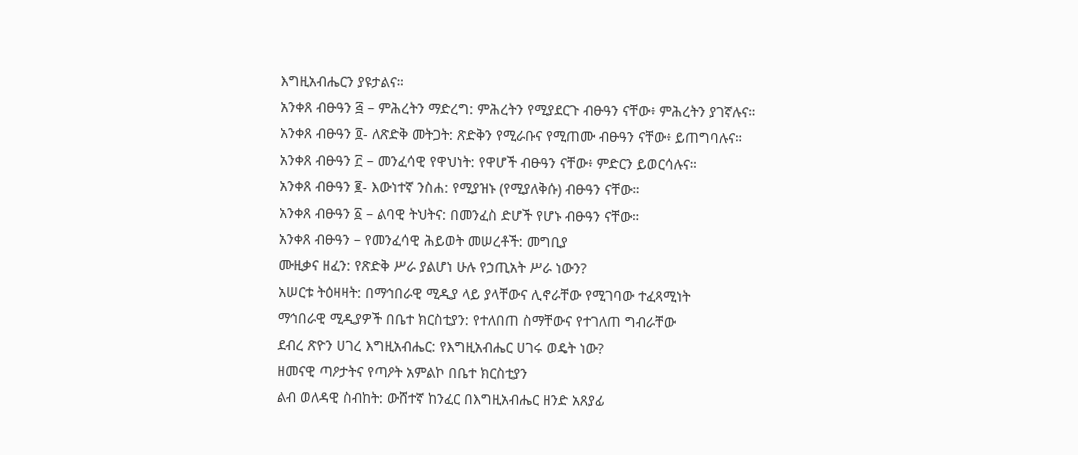እግዚአብሔርን ያዩታልና።
አንቀጸ ብፁዓን ፭ – ምሕረትን ማድረግ: ምሕረትን የሚያደርጉ ብፁዓን ናቸው፥ ምሕረትን ያገኛሉና።
አንቀጸ ብፁዓን ፬- ለጽድቅ መትጋት: ጽድቅን የሚራቡና የሚጠሙ ብፁዓን ናቸው፥ ይጠግባሉና።
አንቀጸ ብፁዓን ፫ – መንፈሳዊ የዋህነት: የዋሆች ብፁዓን ናቸው፥ ምድርን ይወርሳሉና።
አንቀጸ ብፁዓን ፪- እውነተኛ ንስሐ: የሚያዝኑ (የሚያለቅሱ) ብፁዓን ናቸው።
አንቀጸ ብፁዓን ፩ – ልባዊ ትህትና: በመንፈስ ድሆች የሆኑ ብፁዓን ናቸው።
አንቀጸ ብፁዓን – የመንፈሳዊ ሕይወት መሠረቶች: መግቢያ
ሙዚቃና ዘፈን: የጽድቅ ሥራ ያልሆነ ሁሉ የኃጢአት ሥራ ነውን?
አሠርቱ ትዕዛዛት: በማኅበራዊ ሚዲያ ላይ ያላቸውና ሊኖራቸው የሚገባው ተፈጻሚነት
ማኅበራዊ ሚዲያዎች በቤተ ክርስቲያን: የተለበጠ ስማቸውና የተገለጠ ግብራቸው
ደብረ ጽዮን ሀገረ እግዚአብሔር: የእግዚአብሔር ሀገሩ ወዴት ነው?
ዘመናዊ ጣዖታትና የጣዖት አምልኮ በቤተ ክርስቲያን
ልብ ወለዳዊ ስብከት: ውሸተኛ ከንፈር በእግዚአብሔር ዘንድ አጸያፊ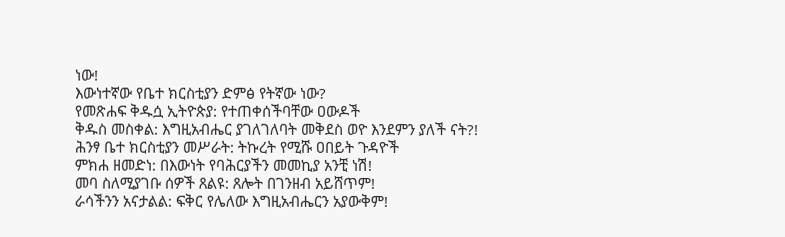ነው!
እውነተኛው የቤተ ክርስቲያን ድምፅ የትኛው ነው?
የመጽሐፍ ቅዱሷ ኢትዮጵያ: የተጠቀሰችባቸው ዐውዶች
ቅዱስ መስቀል: እግዚአብሔር ያገለገለባት መቅደስ ወዮ እንደምን ያለች ናት?!
ሕንፃ ቤተ ክርስቲያን መሥራት: ትኩረት የሚሹ ዐበይት ጉዳዮች
ምክሐ ዘመድነ: በእውነት የባሕርያችን መመኪያ አንቺ ነሽ!
መባ ስለሚያገቡ ሰዎች ጸልዩ: ጸሎት በገንዘብ አይሸጥም!
ራሳችንን አናታልል: ፍቅር የሌለው እግዚአብሔርን አያውቅም!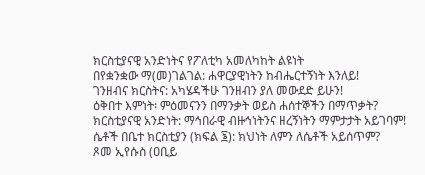ክርስቲያናዊ አንድነትና የፖለቲካ አመለካከት ልዩነት
በየቋንቋው ማ(መ)ገልገል: ሐዋርያዊነትን ከብሔርተኝነት እንለይ!
ገንዘብና ክርስትና: አካሄዳችሁ ገንዘብን ያለ መውደድ ይሁን!
ዕቅበተ እምነት፡ ምዕመናንን በማንቃት ወይስ ሐሰተኞችን በማጥቃት?
ክርስቲያናዊ አንድነት: ማኅበራዊ ብዙኅነትንና ዘረኝነትን ማምታታት አይገባም!
ሴቶች በቤተ ክርስቲያን (ክፍል ፮): ክህነት ለምን ለሴቶች አይሰጥም?
ጾመ ኢየሱስ (ዐቢይ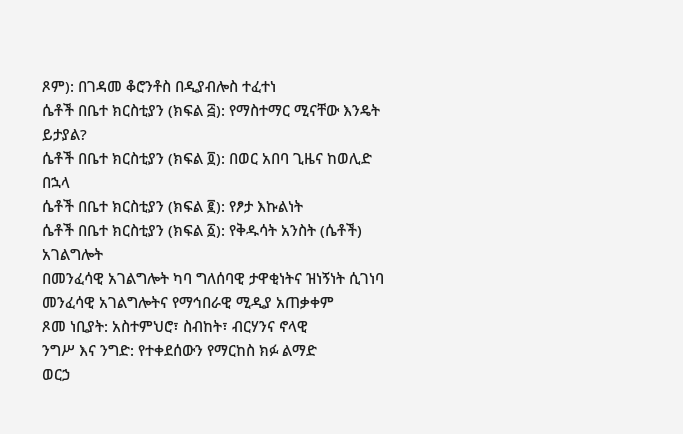ጾም): በገዳመ ቆሮንቶስ በዲያብሎስ ተፈተነ
ሴቶች በቤተ ክርስቲያን (ክፍል ፭): የማስተማር ሚናቸው እንዴት ይታያል?
ሴቶች በቤተ ክርስቲያን (ክፍል ፬): በወር አበባ ጊዜና ከወሊድ በኋላ
ሴቶች በቤተ ክርስቲያን (ክፍል ፪): የፆታ እኩልነት
ሴቶች በቤተ ክርስቲያን (ክፍል ፩): የቅዱሳት አንስት (ሴቶች) አገልግሎት
በመንፈሳዊ አገልግሎት ካባ ግለሰባዊ ታዋቂነትና ዝነኝነት ሲገነባ
መንፈሳዊ አገልግሎትና የማኅበራዊ ሚዲያ አጠቃቀም
ጾመ ነቢያት: አስተምህሮ፣ ስብከት፣ ብርሃንና ኖላዊ
ንግሥ እና ንግድ: የተቀደሰውን የማርከስ ክፉ ልማድ
ወርኃ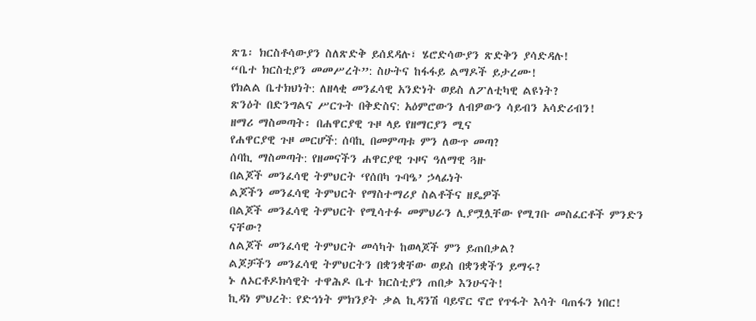ጽጌ፡ ክርስቶሳውያን ስለጽድቅ ይሰደዳሉ፣ ሄሮድሳውያን ጽድቅን ያሳድዳሉ!
“ቤተ ክርስቲያን መመሥረት”: ስሁትና ከፋፋይ ልማዶች ይታረሙ!
የክልል ቤተክህነት: ለዘላቂ መንፈሳዊ አንድነት ወይስ ለፖለቲካዊ ልዩነት?
ጽንዕት በድንግልና ሥርጉት በቅድስና: አዕምሮውን ለብዎውን ሳይብን አሳድሪብን!
ዘማሪ ማስመጣት፡ በሐዋርያዊ ጉዞ ላይ የዘማርያን ሚና
የሐዋርያዊ ጉዞ መርሆች: ሰባኪ በመምጣቱ ምን ለውጥ መጣ?
ሰባኪ ማስመጣት: የዘመናችን ሐዋርያዊ ጉዞና ዓለማዊ ጓዙ
በልጆች መንፈሳዊ ትምህርት ‘የሰበካ ጉባዔ’ ኃላፊነት
ልጆችን መንፈሳዊ ትምህርት የማስተማሪያ ስልቶችና ዘዴዎች
በልጆች መንፈሳዊ ትምህርት የሚሳተፉ መምህራን ሊያሟሏቸው የሚገቡ መስፈርቶች ምንድን ናቸው?
ለልጆች መንፈሳዊ ትምህርት መሳካት ከወላጆች ምን ይጠበቃል?
ልጆቻችን መንፈሳዊ ትምህርትን በቋንቋቸው ወይስ በቋንቋችን ይማሩ?
ኑ ለኦርቶዶክሳዊት ተዋሕዶ ቤተ ክርስቲያን ጠበቃ እንሁናት!
ኪዳነ ምህረት: የድኅነት ምክንያት ቃል ኪዳንሽ ባይኖር ኖሮ የጥፋት እሳት ባጠፋን ነበር!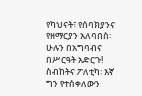የካህናት፣ የሰባክያንና የዘማርያን አለባበስ፡ ሁሉን በአግባብና በሥርዓት አድርጉ!
ስብከትና ፖለቲካ፡ እኛ ግን የተሰቀለውን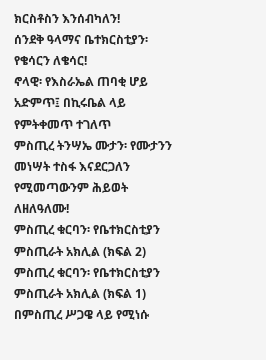ክርስቶስን እንሰብካለን!
ሰንደቅ ዓላማና ቤተክርስቲያን፡ የቄሳርን ለቄሳር!
ኖላዊ፡ የእስራኤል ጠባቂ ሆይ አድምጥ፤ በኪሩቤል ላይ የምትቀመጥ ተገለጥ
ምስጢረ ትንሣኤ ሙታን፡ የሙታንን መነሣት ተስፋ እናደርጋለን የሚመጣውንም ሕይወት ለዘለዓለሙ!
ምስጢረ ቁርባን፡ የቤተክርስቲያን ምስጢራት አክሊል (ክፍል 2)
ምስጢረ ቁርባን፡ የቤተክርስቲያን ምስጢራት አክሊል (ክፍል 1)
በምስጢረ ሥጋዌ ላይ የሚነሱ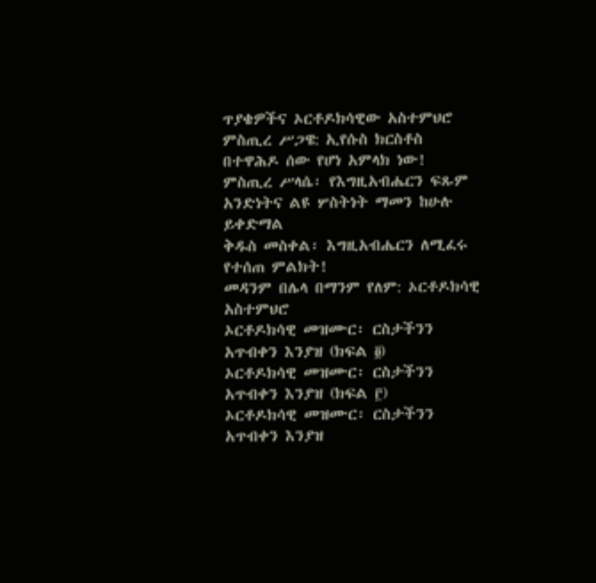ጥያቄዎችና ኦርቶዶክሳዊው አስተምህሮ
ምስጢረ ሥጋዌ: ኢየሱስ ክርስቶስ በተዋሕዶ ሰው የሆነ አምላክ ነው!
ምስጢረ ሥላሴ፡ የእግዚአብሔርን ፍጹም አንድነትና ልዩ ሦስትነት ማመን ከሁሉ ይቀድማል
ቅዱስ መስቀል፡ እግዚአብሔርን ለሚፈሩ የተሰጠ ምልክት!
መዳንም በሌላ በማንም የለም: ኦርቶዶክሳዊ አስተምህሮ
ኦርቶዶክሳዊ መዝሙር፡ ርስታችንን አጥብቀን እንያዝ (ክፍል ፬)
ኦርቶዶክሳዊ መዝሙር፡ ርስታችንን አጥብቀን እንያዝ (ክፍል ፫)
ኦርቶዶክሳዊ መዝሙር፡ ርስታችንን አጥብቀን እንያዝ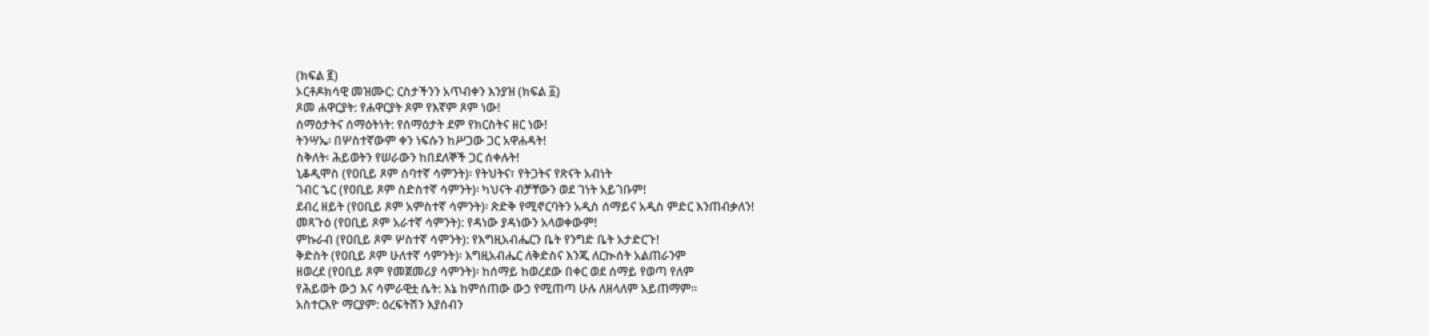(ክፍል ፪)
ኦርቶዶክሳዊ መዝሙር: ርስታችንን አጥብቀን እንያዝ (ክፍል ፩)
ጾመ ሐዋርያት: የሐዋርያት ጾም የእኛም ጾም ነው!
ሰማዕታትና ሰማዕትነት: የሰማዕታት ደም የክርስትና ዘር ነው!
ትንሣኤ፡ በሦስተኛውም ቀን ነፍሱን ከሥጋው ጋር አዋሐዳት!
ስቅለት፡ ሕይወትን የሠራውን ከበደለኞች ጋር ሰቀሉት!
ኒቆዲሞስ (የዐቢይ ጾም ሰባተኛ ሳምንት)፡ የትህትና፣ የትጋትና የጽናት አብነት
ገብር ኄር (የዐቢይ ጾም ስድስተኛ ሳምንት)፡ ካህናት ብቻቸውን ወደ ገነት አይገቡም!
ደብረ ዘይት (የዐቢይ ጾም አምስተኛ ሳምንት)፡ ጽድቅ የሚኖርባትን አዲስ ሰማይና አዲስ ምድር እንጠብቃለን!
መጻጉዕ (የዐቢይ ጾም አራተኛ ሳምንት): የዳነው ያዳነውን አላወቀውም!
ምኩራብ (የዐቢይ ጾም ሦስተኛ ሳምንት): የእግዚአብሔርን ቤት የንግድ ቤት አታድርጉ!
ቅድስት (የዐቢይ ጾም ሁለተኛ ሳምንት)፡ እግዚአብሔር ለቅድስና እንጂ ለርኲሰት አልጠራንም
ዘወረደ (የዐቢይ ጾም የመጀመሪያ ሳምንት)፡ ከሰማይ ከወረደው በቀር ወደ ሰማይ የወጣ የለም
የሕይወት ውኃ እና ሳምራዊቷ ሴት: እኔ ከምሰጠው ውኃ የሚጠጣ ሁሉ ለዘላለም አይጠማም።
አስተርእዮ ማርያም: ዕረፍትሽን እያሰብን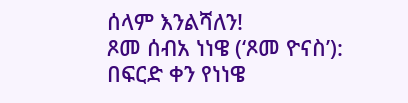ሰላም እንልሻለን!
ጾመ ሰብአ ነነዌ (‘ጾመ ዮናስ’): በፍርድ ቀን የነነዌ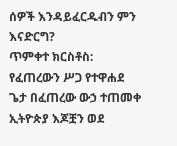ሰዎች እንዳይፈርዱብን ምን እናድርግ?
ጥምቀተ ክርስቶስ: የፈጠረውን ሥጋ የተዋሐደ ጌታ በፈጠረው ውኃ ተጠመቀ
ኢትዮጵያ እጆቿን ወደ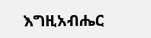እግዚአብሔር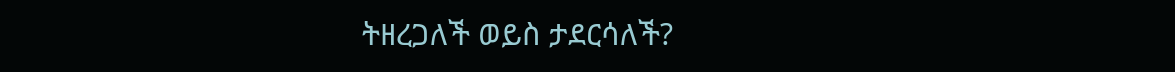ትዘረጋለች ወይስ ታደርሳለች?